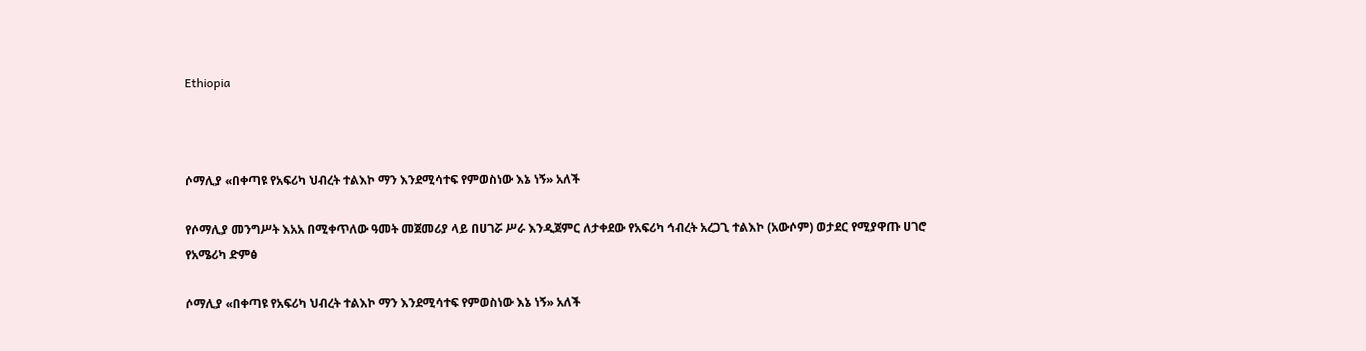Ethiopia



ሶማሊያ «በቀጣዩ የአፍሪካ ህብረት ተልእኮ ማን እንደሚሳተፍ የምወስነው እኔ ነኝ» አለች

የሶማሊያ መንግሥት እአአ በሚቀጥለው ዓመት መጀመሪያ ላይ በሀገሯ ሥራ እንዲጀምር ለታቀደው የአፍሪካ ኅብረት አረጋጊ ተልእኮ (አውሶም) ወታደር የሚያዋጡ ሀገሮ
የአሜሪካ ድምፅ

ሶማሊያ «በቀጣዩ የአፍሪካ ህብረት ተልእኮ ማን እንደሚሳተፍ የምወስነው እኔ ነኝ» አለች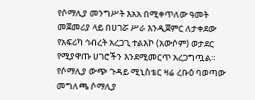የሶማሊያ መንግሥት እአአ በሚቀጥለው ዓመት መጀመሪያ ላይ በሀገሯ ሥራ እንዲጀምር ለታቀደው የአፍሪካ ኅብረት አረጋጊ ተልእኮ (አውሶም) ወታደር የሚያዋጡ ሀገሮችን እንደሚመርጥ አረጋግጧል። የሶማሊያ ውጭ ጉዳይ ሚኒስቴር ዛሬ ረቡዕ ባወጣው መግለጫ ሶማሊያ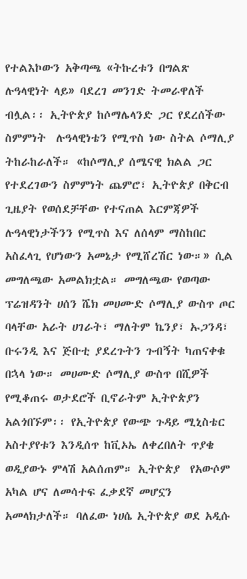የተልእኮውን አቅጣጫ «ትኩረቱን በግልጽ ሉዓላዊነት ላይ» ባደረገ መንገድ ትመራዋለች ብሏል፡፡ ኢትዮጵያ ከሶማሌላንድ ጋር የደረሰችው ስምምነት  ሉዓላዊነቴን የሚጥስ ነው ስትል ሶማሊያ ትከራከራለች። «ከሶማሊያ ሰሜናዊ ክልል ጋር የተደረገውን ስምምነት ጨምሮ፣ ኢትዮጵያ በቅርብ ጊዜያት የወሰደቻቸው የተናጠል እርምጃዎች ሉዓላዊነታችንን የሚጥስ እና ለሰላም ማስከበር አስፈላጊ የሆነውን አመኔታ የሚሸረሽር ነው።» ሲል መግለጫው አመልክቷል። መግለጫው የወጣው ፕሬዝዳንት ሀሰን ሼክ መሀሙድ ሶማሊያ ውስጥ ጦር ባላቸው አራት ሀገራት፣ ማለትም ኬንያ፣ ኡጋንዳ፣ ቡሩንዲ እና ጅቡቲ ያደረጉትን ጉብኝት ካጠናቀቁ በኋላ ነው። መሀሙድ ሶማሊያ ውስጥ በሺዎች የሚቆጠሩ ወታደሮች ቢኖራትም ኢትዮጵያን አልጎበኙም፡፡ የኢትዮጵያ የውጭ ጉዳይ ሚኒስቴር አስተያየቱን እንዲሰጥ ከቪኦኤ ለቀረበለት ጥያቄ ወዲያውኑ ምላሽ አልሰጠም። ኢትዮጵያ  የአውሶም አካል ሆና ለመሳተፍ ፈቃደኛ መሆኗን አመላክታለች። ባለፈው ነሀሴ ኢትዮጵያ ወደ አዲሱ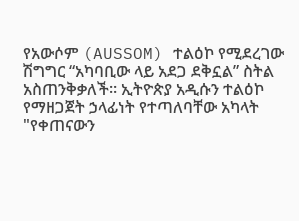የአውሶም (AUSSOM) ተልዕኮ የሚደረገው ሽግግር “አካባቢው ላይ አደጋ ደቅኗል” ስትል አስጠንቅቃለች። ኢትዮጵያ አዲሱን ተልዕኮ የማዘጋጀት ኃላፊነት የተጣለባቸው አካላት "የቀጠናውን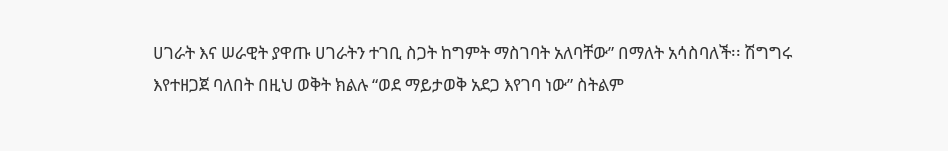ሀገራት እና ሠራዊት ያዋጡ ሀገራትን ተገቢ ስጋት ከግምት ማስገባት አለባቸው” በማለት አሳስባለች፡፡ ሽግግሩ እየተዘጋጀ ባለበት በዚህ ወቅት ክልሉ “ወደ ማይታወቅ አደጋ እየገባ ነው” ስትልም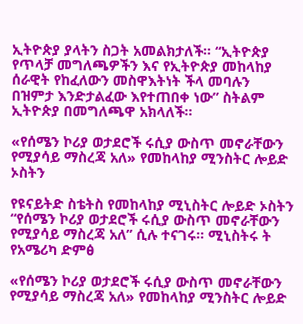ኢትዮጵያ ያላትን ስጋት አመልክታለች። “ኢትዮጵያ የጥላቻ መግለጫዎችን እና የኢትዮጵያ መከላከያ ሰራዊት የከፈለውን መስዋእትነት ችላ መባሉን በዝምታ እንድታልፈው እየተጠበቀ ነው” ስትልም ኢትዮጵያ በመግለጫዋ አክላለች፡፡

«የሰሜን ኮሪያ ወታደሮች ሩሲያ ውስጥ መኖራቸውን የሚያሳይ ማስረጃ አለ» የመከላከያ ሚንስትር ሎይድ ኦስትን

የዩናይትድ ስቴትስ የመከላከያ ሚኒስትር ሎይድ ኦስትን “የሰሜን ኮሪያ ወታደሮች ሩሲያ ውስጥ መኖራቸውን የሚያሳይ ማስረጃ አለ” ሲሉ ተናገሩ፡፡ ሚኒስትሩ ት
የአሜሪካ ድምፅ

«የሰሜን ኮሪያ ወታደሮች ሩሲያ ውስጥ መኖራቸውን የሚያሳይ ማስረጃ አለ» የመከላከያ ሚንስትር ሎይድ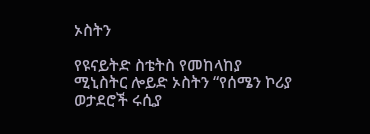ኦስትን

የዩናይትድ ስቴትስ የመከላከያ ሚኒስትር ሎይድ ኦስትን “የሰሜን ኮሪያ ወታደሮች ሩሲያ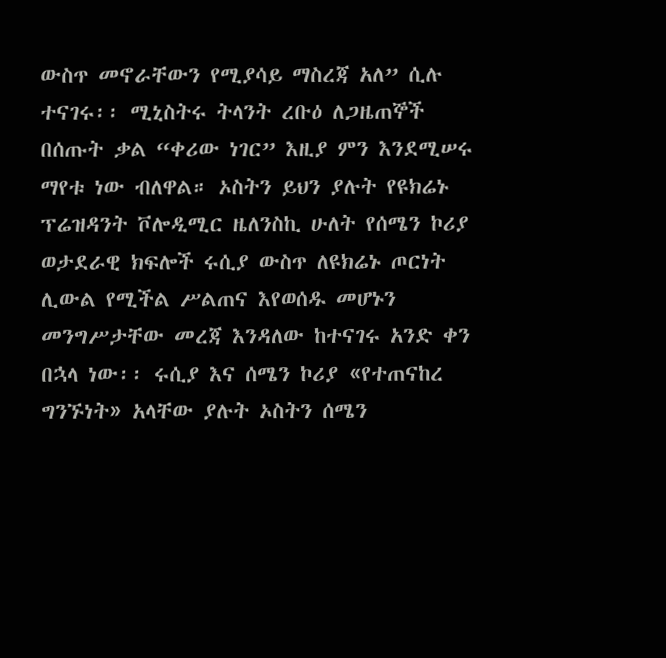ውስጥ መኖራቸውን የሚያሳይ ማስረጃ አለ” ሲሉ ተናገሩ፡፡ ሚኒስትሩ ትላንት ረቡዕ ለጋዜጠኞች በሰጡት ቃል “ቀሪው ነገር” እዚያ ምን እንደሚሠሩ ማየቱ ነው ብለዋል። ኦስትን ይህን ያሉት የዩክሬኑ ፕሬዝዳንት ቮሎዲሚር ዜለንስኪ ሁለት የሰሜን ኮሪያ ወታደራዊ ክፍሎች ሩሲያ ውስጥ ለዩክሬኑ ጦርነት ሊውል የሚችል ሥልጠና እየወሰዱ መሆኑን መንግሥታቸው መረጃ እንዳለው ከተናገሩ አንድ ቀን በኋላ ነው፡፡ ሩሲያ እና ሰሜን ኮሪያ «የተጠናከረ ግንኙነት» አላቸው ያሉት ኦስትን ሰሜን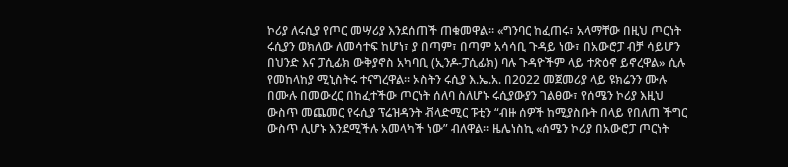ኮሪያ ለሩሲያ የጦር መሣሪያ እንደሰጠች ጠቁመዋል፡፡ «ግንባር ከፈጠሩ፣ አላማቸው በዚህ ጦርነት ሩሲያን ወክለው ለመሳተፍ ከሆነ፣ ያ በጣም፣ በጣም አሳሳቢ ጉዳይ ነው፣ በአውሮፓ ብቻ ሳይሆን በህንድ እና ፓሲፊክ ውቅያኖስ አካባቢ (ኢንዶ-ፓሲፊክ) ባሉ ጉዳዮችም ላይ ተጽዕኖ ይኖረዋል» ሲሉ የመከላከያ ሚኒስትሩ ተናግረዋል። ኦስትን ሩሲያ እ.ኤ.አ. በ2022 መጀመሪያ ላይ ዩክሬንን ሙሉ በሙሉ በመውረር በከፈተችው ጦርነት ሰለባ ስለሆኑ ሩሲያውያን ገልፀው፣ የሰሜን ኮሪያ እዚህ ውስጥ መጨመር የሩሲያ ፕሬዝዳንት ቭላድሚር ፑቲን “ብዙ ሰዎች ከሚያስቡት በላይ የበለጠ ችግር ውስጥ ሊሆኑ እንደሚችሉ አመላካች ነው” ብለዋል። ዜሌነስኪ «ሰሜን ኮሪያ በአውሮፓ ጦርነት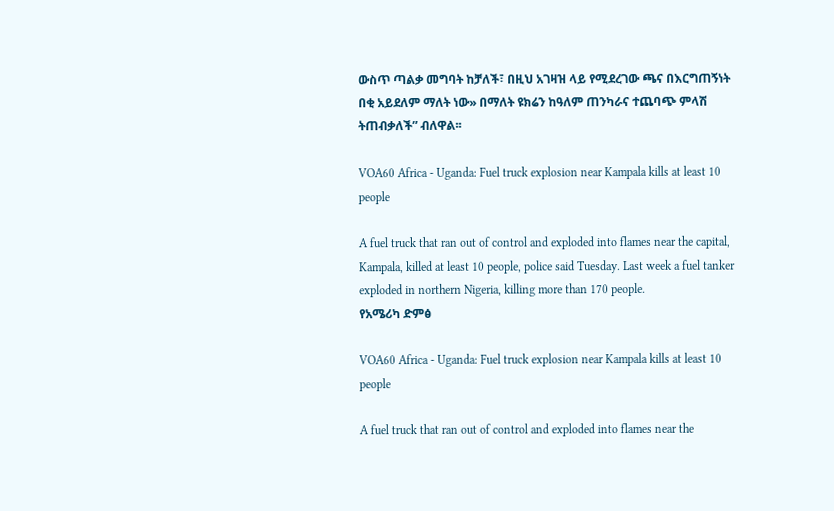ውስጥ ጣልቃ መግባት ከቻለች፣ በዚህ አገዛዝ ላይ የሚደረገው ጫና በእርግጠኝነት በቂ አይደለም ማለት ነው» በማለት ዩክሬን ከዓለም ጠንካራና ተጨባጭ ምላሽ ትጠብቃለች” ብለዋል፡፡

VOA60 Africa - Uganda: Fuel truck explosion near Kampala kills at least 10 people

A fuel truck that ran out of control and exploded into flames near the capital, Kampala, killed at least 10 people, police said Tuesday. Last week a fuel tanker exploded in northern Nigeria, killing more than 170 people.
የአሜሪካ ድምፅ

VOA60 Africa - Uganda: Fuel truck explosion near Kampala kills at least 10 people

A fuel truck that ran out of control and exploded into flames near the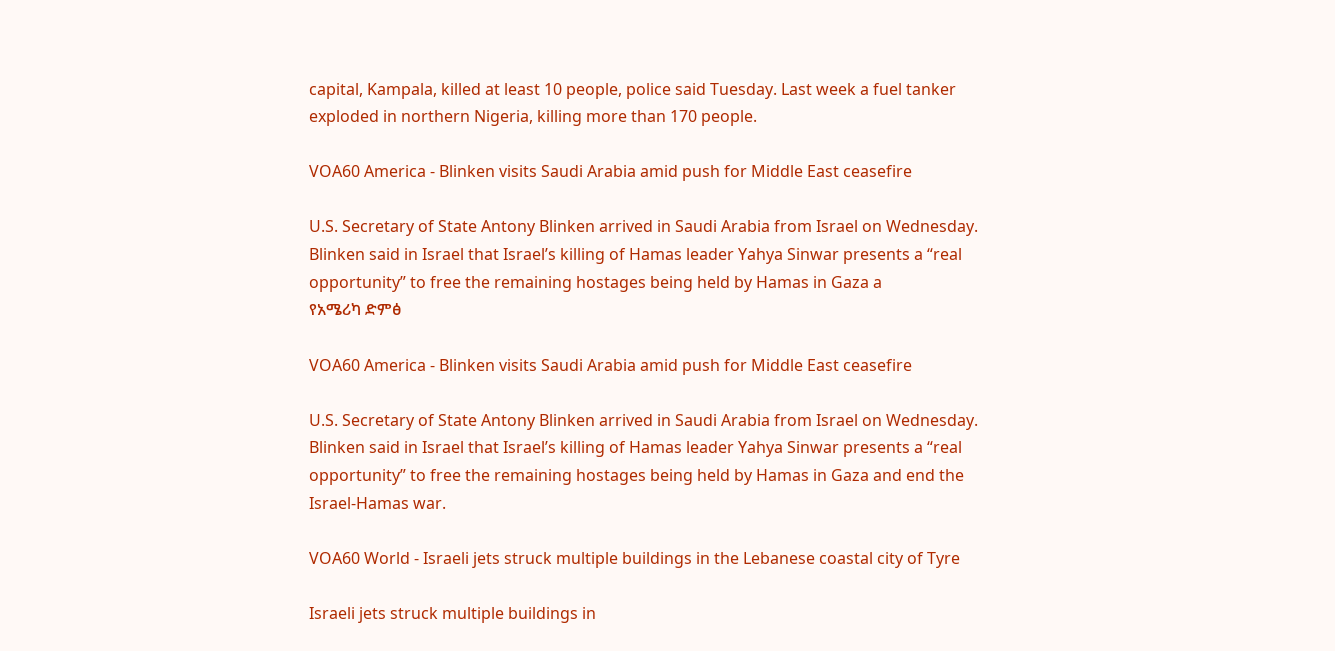capital, Kampala, killed at least 10 people, police said Tuesday. Last week a fuel tanker exploded in northern Nigeria, killing more than 170 people.

VOA60 America - Blinken visits Saudi Arabia amid push for Middle East ceasefire

U.S. Secretary of State Antony Blinken arrived in Saudi Arabia from Israel on Wednesday. Blinken said in Israel that Israel’s killing of Hamas leader Yahya Sinwar presents a “real opportunity” to free the remaining hostages being held by Hamas in Gaza a
የአሜሪካ ድምፅ

VOA60 America - Blinken visits Saudi Arabia amid push for Middle East ceasefire

U.S. Secretary of State Antony Blinken arrived in Saudi Arabia from Israel on Wednesday. Blinken said in Israel that Israel’s killing of Hamas leader Yahya Sinwar presents a “real opportunity” to free the remaining hostages being held by Hamas in Gaza and end the Israel-Hamas war.

VOA60 World - Israeli jets struck multiple buildings in the Lebanese coastal city of Tyre

Israeli jets struck multiple buildings in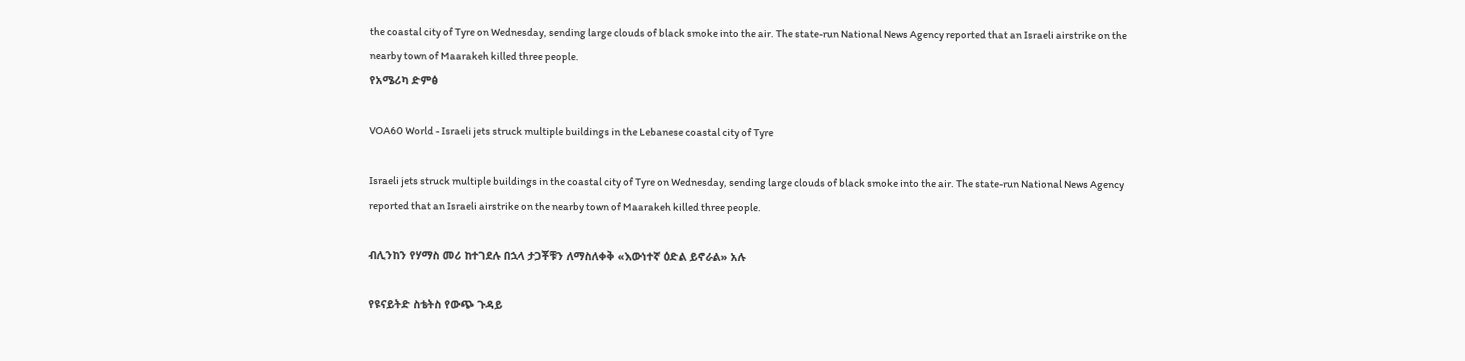the coastal city of Tyre on Wednesday, sending large clouds of black smoke into the air. The state-run National News Agency reported that an Israeli airstrike on the nearby town of Maarakeh killed three people.
የአሜሪካ ድምፅ

VOA60 World - Israeli jets struck multiple buildings in the Lebanese coastal city of Tyre

Israeli jets struck multiple buildings in the coastal city of Tyre on Wednesday, sending large clouds of black smoke into the air. The state-run National News Agency reported that an Israeli airstrike on the nearby town of Maarakeh killed three people.

ብሊንከን የሃማስ መሪ ከተገደሉ በኋላ ታጋቾቹን ለማስለቀቅ «እውነተኛ ዕድል ይኖራል» አሉ

የዩናይትድ ስቴትስ የውጭ ጉዳይ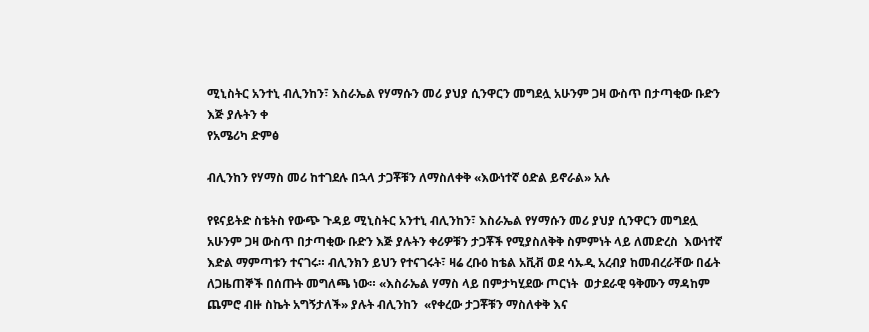ሚኒስትር አንተኒ ብሊንከን፣ እስራኤል የሃማሱን መሪ ያህያ ሲንዋርን መግደሏ አሁንም ጋዛ ውስጥ በታጣቂው ቡድን እጅ ያሉትን ቀ
የአሜሪካ ድምፅ

ብሊንከን የሃማስ መሪ ከተገደሉ በኋላ ታጋቾቹን ለማስለቀቅ «እውነተኛ ዕድል ይኖራል» አሉ

የዩናይትድ ስቴትስ የውጭ ጉዳይ ሚኒስትር አንተኒ ብሊንከን፣ እስራኤል የሃማሱን መሪ ያህያ ሲንዋርን መግደሏ አሁንም ጋዛ ውስጥ በታጣቂው ቡድን እጅ ያሉትን ቀሪዎቹን ታጋቾች የሚያስለቅቅ ስምምነት ላይ ለመድረስ  እውነተኛ እድል ማምጣቱን ተናገሩ። ብሊንክን ይህን የተናገሩት፣ ዛሬ ረቡዕ ከቴል አቪቭ ወደ ሳኡዲ አረብያ ከመብረራቸው በፊት ለጋዜጠኞች በሰጡት መግለጫ ነው። «እስራኤል ሃማስ ላይ በምታካሂደው ጦርነት  ወታደራዊ ዓቅሙን ማዳከም ጨምሮ ብዙ ስኬት አግኝታለች» ያሉት ብሊንከን  «የቀረው ታጋቾቹን ማስለቀቅ እና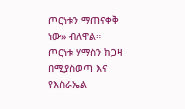ጦርነቱን ማጠናቀቅ ነው» ብለዋል።  ጦርነቱ ሃማስን ከጋዛ በሚያስወጣ እና የእስራኤል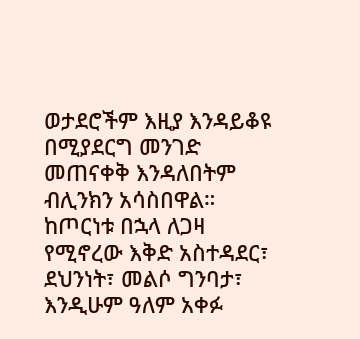ወታደሮችም እዚያ እንዳይቆዩ በሚያደርግ መንገድ መጠናቀቅ እንዳለበትም ብሊንክን አሳስበዋል። ከጦርነቱ በኋላ ለጋዛ የሚኖረው እቅድ አስተዳደር፣ ደህንነት፣ መልሶ ግንባታ፣ እንዲሁም ዓለም አቀፉ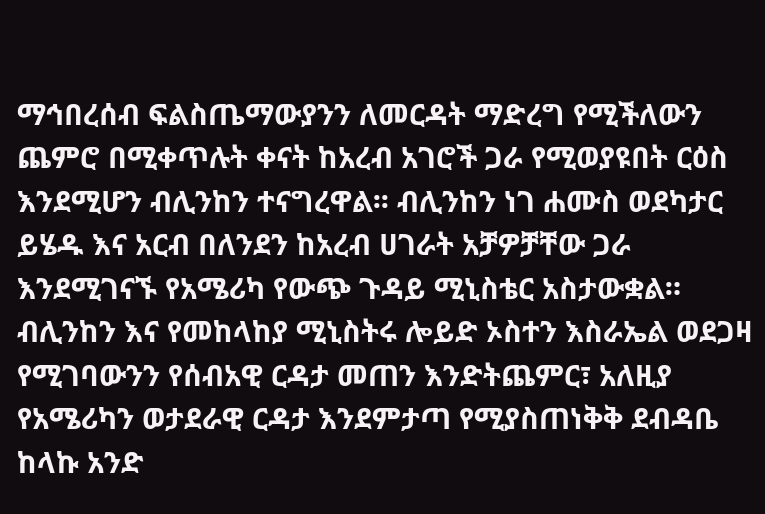ማኅበረሰብ ፍልስጤማውያንን ለመርዳት ማድረግ የሚችለውን ጨምሮ በሚቀጥሉት ቀናት ከአረብ አገሮች ጋራ የሚወያዩበት ርዕስ እንደሚሆን ብሊንከን ተናግረዋል፡፡ ብሊንከን ነገ ሐሙስ ወደካታር ይሄዱ እና አርብ በለንደን ከአረብ ሀገራት አቻዎቻቸው ጋራ  እንደሚገናኙ የአሜሪካ የውጭ ጉዳይ ሚኒስቴር አስታውቋል። ብሊንከን እና የመከላከያ ሚኒስትሩ ሎይድ ኦስተን እስራኤል ወደጋዛ የሚገባውንን የሰብአዊ ርዳታ መጠን እንድትጨምር፣ አለዚያ  የአሜሪካን ወታደራዊ ርዳታ እንደምታጣ የሚያስጠነቅቅ ደብዳቤ ከላኩ አንድ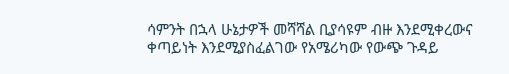ሳምንት በኋላ ሁኔታዎች መሻሻል ቢያሳዩም ብዙ እንደሚቀረውና ቀጣይነት እንደሚያስፈልገው የአሜሪካው የውጭ ጉዳይ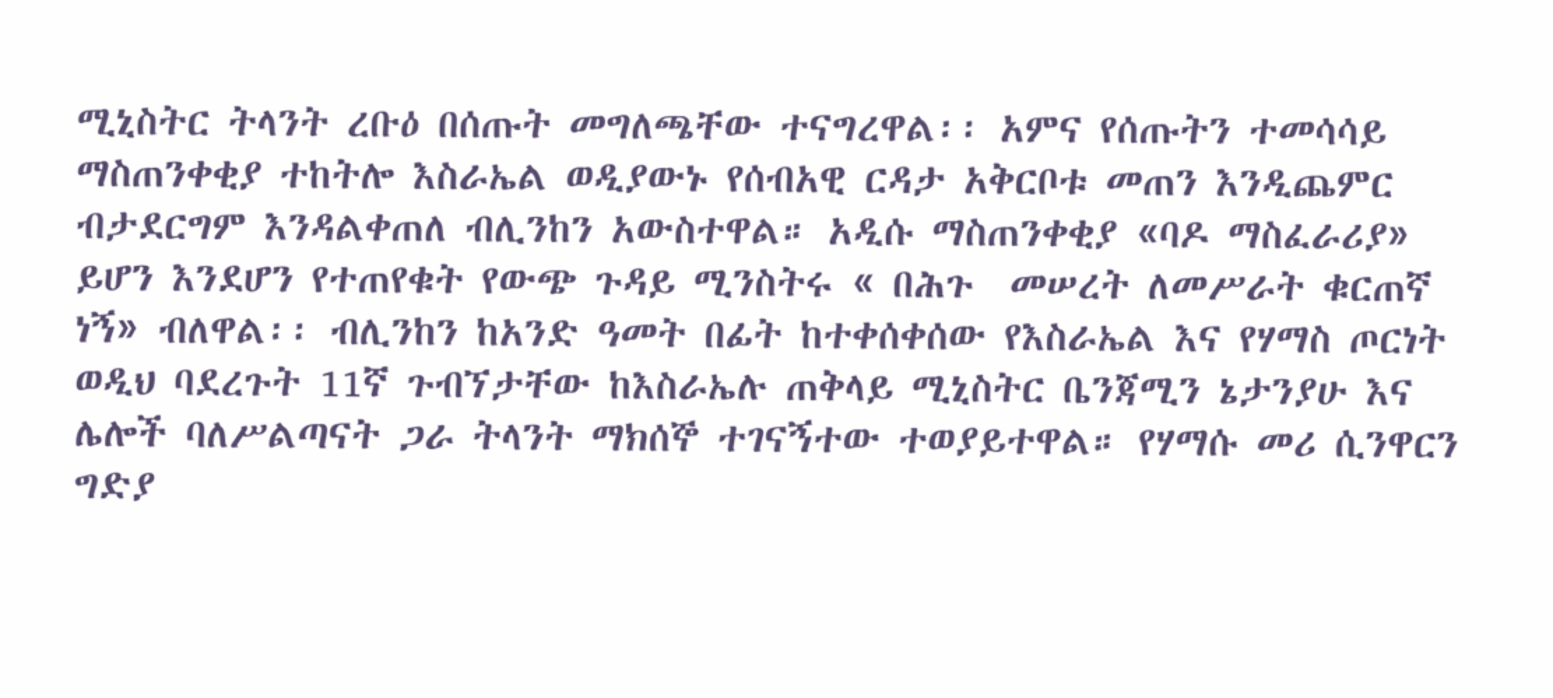ሚኒስትር ትላንት ረቡዕ በሰጡት መግለጫቸው ተናግረዋል፡፡ አምና የሰጡትን ተመሳሳይ ማስጠንቀቂያ ተከትሎ እስራኤል ወዲያውኑ የሰብአዊ ርዳታ አቅርቦቱ መጠን እንዲጨምር ብታደርግም እንዳልቀጠለ ብሊንከን አውስተዋል። አዲሱ ማስጠንቀቂያ «ባዶ ማስፈራሪያ» ይሆን እንደሆን የተጠየቁት የውጭ ጉዳይ ሚንስትሩ « በሕጉ  መሠረት ለመሥራት ቁርጠኛ ነኝ» ብለዋል፡፡ ብሊንከን ከአንድ ዓመት በፊት ከተቀሰቀሰው የእስራኤል እና የሃማስ ጦርነት ወዲህ ባደረጉት 11ኛ ጉብኘታቸው ከእስራኤሉ ጠቅላይ ሚኒስትር ቤንጃሚን ኔታንያሁ እና ሌሎች ባለሥልጣናት ጋራ ትላንት ማክሰኞ ተገናኝተው ተወያይተዋል። የሃማሱ መሪ ሲንዋርን ግድያ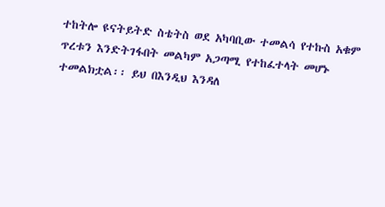ተከትሎ ዩናትይትድ ስቴትስ ወደ አካባቢው ተመልሳ የተኩስ አቁም ጥረቱን እንድትገፋበት መልካም አጋጣሚ የተከፈተላት መሆኑ ተመልክቷል፡፡ ይህ በእንዲህ እንዳለ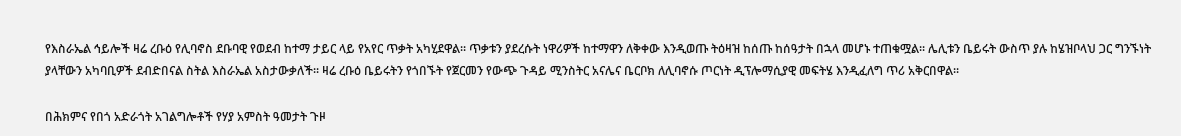የእስራኤል ኅይሎች ዛሬ ረቡዕ የሊባኖስ ደቡባዊ የወደብ ከተማ ታይር ላይ የአየር ጥቃት አካሂደዋል፡፡ ጥቃቱን ያደረሱት ነዋሪዎች ከተማዋን ለቅቀው እንዲወጡ ትዕዛዝ ከሰጡ ከሰዓታት በኋላ መሆኑ ተጠቁሟል፡፡ ሌሊቱን ቤይሩት ውስጥ ያሉ ከሄዝቦላህ ጋር ግንኙነት ያላቸውን አካባቢዎች ደብድበናል ስትል እስራኤል አስታውቃለች፡፡ ዛሬ ረቡዕ ቤይሩትን የጎበኙት የጀርመን የውጭ ጉዳይ ሚንስትር አናሌና ቤርቦክ ለሊባኖሱ ጦርነት ዲፕሎማሲያዊ መፍትሄ እንዲፈለግ ጥሪ አቅርበዋል፡፡

በሕክምና የበጎ አድራጎት አገልግሎቶች የሃያ አምስት ዓመታት ጉዞ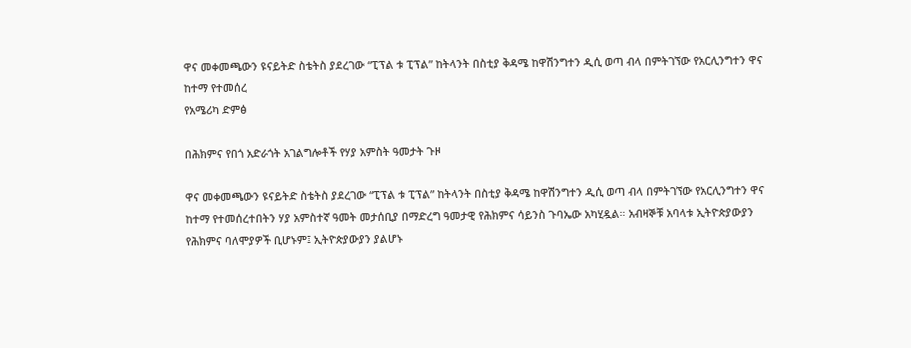ዋና መቀመጫውን ዩናይትድ ስቴትስ ያደረገው “ፒፕል ቱ ፒፕል” ከትላንት በስቲያ ቅዳሜ ከዋሽንግተን ዲሲ ወጣ ብላ በምትገኘው የአርሊንግተን ዋና ከተማ የተመሰረ
የአሜሪካ ድምፅ

በሕክምና የበጎ አድራጎት አገልግሎቶች የሃያ አምስት ዓመታት ጉዞ

ዋና መቀመጫውን ዩናይትድ ስቴትስ ያደረገው “ፒፕል ቱ ፒፕል” ከትላንት በስቲያ ቅዳሜ ከዋሽንግተን ዲሲ ወጣ ብላ በምትገኘው የአርሊንግተን ዋና ከተማ የተመሰረተበትን ሃያ አምስተኛ ዓመት መታሰቢያ በማድረግ ዓመታዊ የሕክምና ሳይንስ ጉባኤው አካሂዷል። አብዛኞቹ አባላቱ ኢትዮጵያውያን የሕክምና ባለሞያዎች ቢሆኑም፤ ኢትዮጵያውያን ያልሆኑ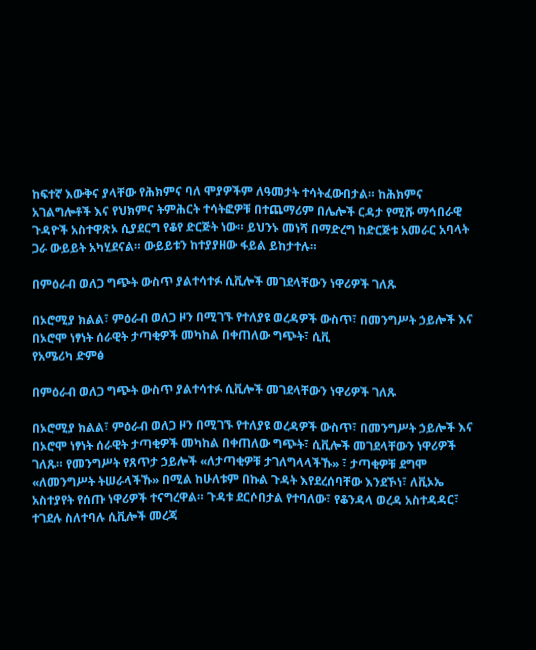ከፍተኛ እውቅና ያላቸው የሕክምና ባለ ሞያዎችም ለዓመታት ተሳትፈውበታል። ከሕክምና አገልግሎቶች እና የህክምና ትምሕርት ተሳትፎዎቹ በተጨማሪም በሌሎች ርዳታ የሚሹ ማኅበራዊ ጉዳዮች አስተዋጽኦ ሲያደርግ የቆየ ድርጅት ነው። ይህንኑ መነሻ በማድረግ ከድርጅቱ አመራር አባላት ጋራ ውይይት አካሂደናል። ውይይቱን ከተያያዘው ፋይል ይከታተሉ።

በምዕራብ ወለጋ ግጭት ውስጥ ያልተሳተፉ ሲቪሎች መገደላቸውን ነዋሪዎች ገለጹ

በኦሮሚያ ክልል፣ ምዕራብ ወለጋ ዞን በሚገኙ የተለያዩ ወረዳዎች ውስጥ፣ በመንግሥት ኃይሎች እና በኦሮሞ ነፃነት ሰራዊት ታጣቂዎች መካከል በቀጠለው ግጭት፣ ሲቪ
የአሜሪካ ድምፅ

በምዕራብ ወለጋ ግጭት ውስጥ ያልተሳተፉ ሲቪሎች መገደላቸውን ነዋሪዎች ገለጹ

በኦሮሚያ ክልል፣ ምዕራብ ወለጋ ዞን በሚገኙ የተለያዩ ወረዳዎች ውስጥ፣ በመንግሥት ኃይሎች እና በኦሮሞ ነፃነት ሰራዊት ታጣቂዎች መካከል በቀጠለው ግጭት፣ ሲቪሎች መገደላቸውን ነዋሪዎች ገለጹ። የመንግሥት የጸጥታ ኃይሎች «ለታጣቂዎቹ ታገለግላላችኹ» ፣ ታጣቂዎቹ ደግሞ «ለመንግሥት ትሠራላችኹ» በሚል ከሁለቱም በኩል ጉዳት እየደረሰባቸው እንደኾነ፣ ለቪኦኤ አስተያየት የሰጡ ነዋሪዎች ተናግረዋል። ጉዳቱ ደርሶበታል የተባለው፣ የቆንዳላ ወረዳ አስተዳዳር፣ ተገደሉ ስለተባሉ ሲቪሎች መረጃ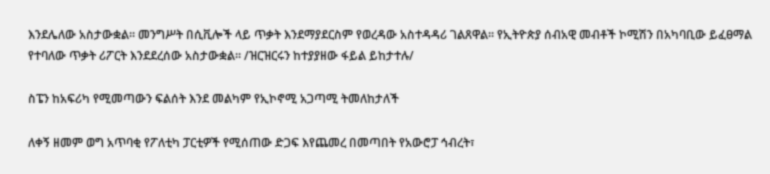እንደሌለው አስታውቋል። መንግሥት በሲቪሎች ላይ ጥቃት እንደማያደርስም የወረዳው አስተዳዳሪ ገልጸዋል። የኢትዮጵያ ሰብአዊ መብቶች ኮሚሽን በአካባቢው ይፈፀማል የተባለው ጥቃት ሪፖርት እንደደረሰው አስታውቋል። /ዝርዝርሩን ከተያያዘው ፋይል ይከታተሉ/

ስፔን ከአፍሪካ የሚመጣውን ፍልሰት እንደ መልካም የኢኮኖሚ አጋጣሚ ትመለከታለች

ለቀኝ ዘመም ወግ አጥባቂ የፖለቲካ ፓርቲዎች የሚሰጠው ድጋፍ እየጨመረ በመጣበት የአውሮፓ ኅብረት፣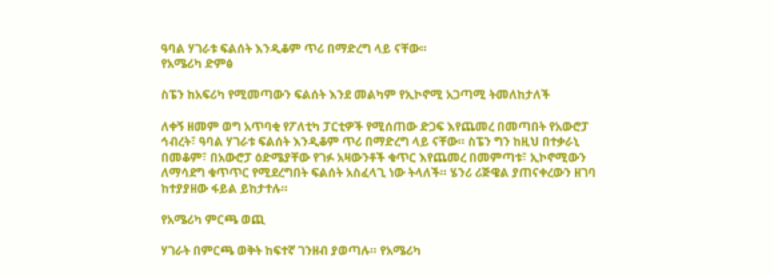ዓባል ሃገራቱ ፍልሰት እንዲቆም ጥሪ በማድረግ ላይ ናቸው።
የአሜሪካ ድምፅ

ስፔን ከአፍሪካ የሚመጣውን ፍልሰት እንደ መልካም የኢኮኖሚ አጋጣሚ ትመለከታለች

ለቀኝ ዘመም ወግ አጥባቂ የፖለቲካ ፓርቲዎች የሚሰጠው ድጋፍ እየጨመረ በመጣበት የአውሮፓ ኅብረት፣ ዓባል ሃገራቱ ፍልሰት እንዲቆም ጥሪ በማድረግ ላይ ናቸው። ስፔን ግን ከዚህ በተቃራኒ በመቆም፣ በአውሮፓ ዕድሜያቸው የገፉ አዛውንቶች ቁጥር እየጨመረ በመምጣቱ፣ ኢኮኖሚውን ለማሳደግ ቁጥጥር የሚደረግበት ፍልሰት አስፈላጊ ነው ትላለች። ሄንሪ ሪጅዌል ያጠናቀረውን ዘገባ ከተያያዘው ፋይል ይከታተሉ።

የአሜሪካ ምርጫ ወጪ

ሃገራት በምርጫ ወቅት ከፍተኛ ገንዘብ ያወጣሉ። የአሜሪካ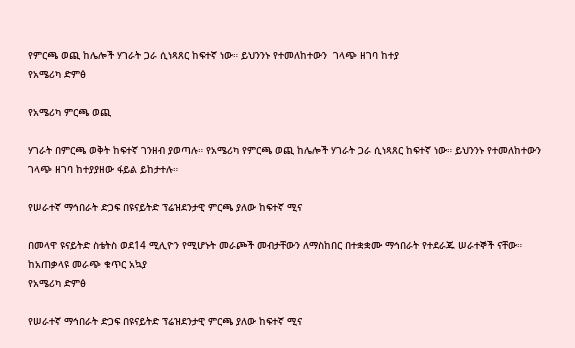የምርጫ ወጪ ከሌሎች ሃገራት ጋራ ሲነጻጸር ከፍተኛ ነው። ይህንንኑ የተመለከተውን  ገላጭ ዘገባ ከተያ
የአሜሪካ ድምፅ

የአሜሪካ ምርጫ ወጪ

ሃገራት በምርጫ ወቅት ከፍተኛ ገንዘብ ያወጣሉ። የአሜሪካ የምርጫ ወጪ ከሌሎች ሃገራት ጋራ ሲነጻጸር ከፍተኛ ነው። ይህንንኑ የተመለከተውን  ገላጭ ዘገባ ከተያያዘው ፋይል ይከታተሉ።

የሠራተኛ ማኅበራት ድጋፍ በዩናይትድ ፕሬዝደንታዊ ምርጫ ያለው ከፍተኛ ሚና

በመላዋ ዩናይትድ ስቴትስ ወደ14 ሚሊዮን የሚሆኑት መራጮች መብታቸውን ለማስከበር በተቋቋሙ ማኅበራት የተደራጁ ሠራተኞች ናቸው። ከአጠቃላዩ መራጭ ቁጥር አኳያ
የአሜሪካ ድምፅ

የሠራተኛ ማኅበራት ድጋፍ በዩናይትድ ፕሬዝደንታዊ ምርጫ ያለው ከፍተኛ ሚና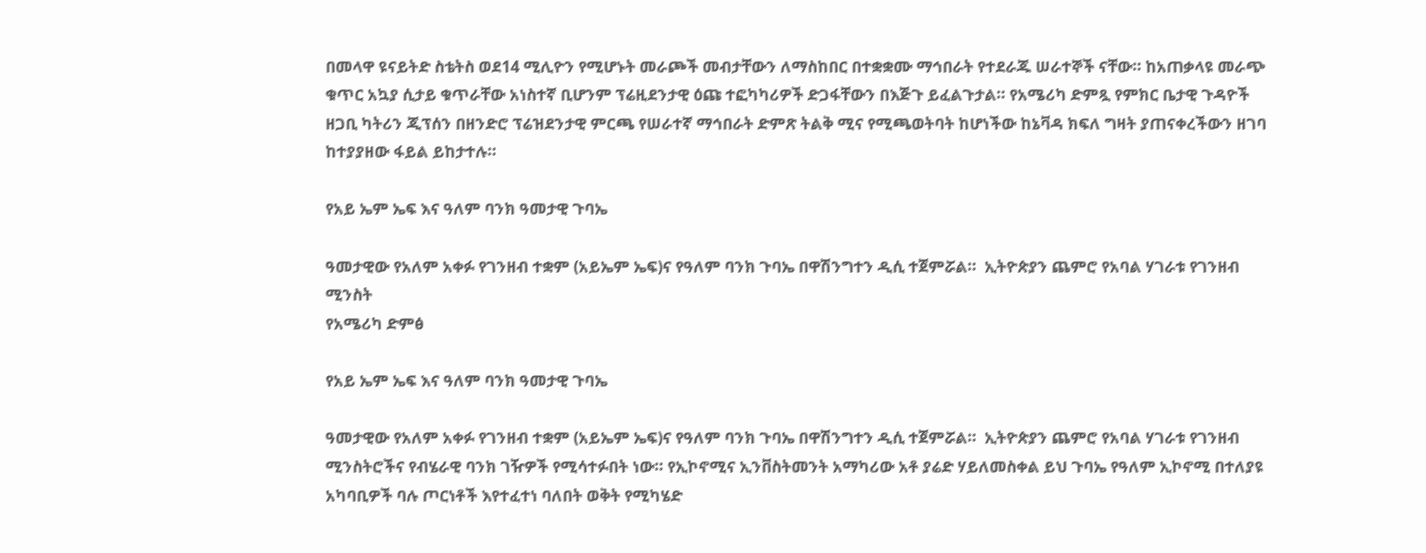በመላዋ ዩናይትድ ስቴትስ ወደ14 ሚሊዮን የሚሆኑት መራጮች መብታቸውን ለማስከበር በተቋቋሙ ማኅበራት የተደራጁ ሠራተኞች ናቸው። ከአጠቃላዩ መራጭ ቁጥር አኳያ ሲታይ ቁጥራቸው አነስተኛ ቢሆንም ፕሬዚደንታዊ ዕጩ ተፎካካሪዎች ድጋፋቸውን በእጅጉ ይፈልጉታል። የአሜሪካ ድምጿ የምክር ቤታዊ ጉዳዮች ዘጋቢ ካትሪን ጂፕሰን በዘንድሮ ፕሬዝደንታዊ ምርጫ የሠራተኛ ማኅበራት ድምጽ ትልቅ ሚና የሚጫወትባት ከሆነችው ከኔቫዳ ክፍለ ግዛት ያጠናቀረችውን ዘገባ ከተያያዘው ፋይል ይከታተሉ።

የአይ ኤም ኤፍ እና ዓለም ባንክ ዓመታዊ ጉባኤ

ዓመታዊው የአለም አቀፉ የገንዘብ ተቋም (አይኤም ኤፍ)ና የዓለም ባንክ ጉባኤ በዋሽንግተን ዲሲ ተጀምሯል።  ኢትዮጵያን ጨምሮ የአባል ሃገራቱ የገንዘብ ሚንስት
የአሜሪካ ድምፅ

የአይ ኤም ኤፍ እና ዓለም ባንክ ዓመታዊ ጉባኤ

ዓመታዊው የአለም አቀፉ የገንዘብ ተቋም (አይኤም ኤፍ)ና የዓለም ባንክ ጉባኤ በዋሽንግተን ዲሲ ተጀምሯል።  ኢትዮጵያን ጨምሮ የአባል ሃገራቱ የገንዘብ ሚንስትሮችና የብሄራዊ ባንክ ገዥዎች የሚሳተፉበት ነው። የኢኮኖሚና ኢንቨስትመንት አማካሪው አቶ ያሬድ ሃይለመስቀል ይህ ጉባኤ የዓለም ኢኮኖሚ በተለያዩ አካባቢዎች ባሉ ጦርነቶች እየተፈተነ ባለበት ወቅት የሚካሄድ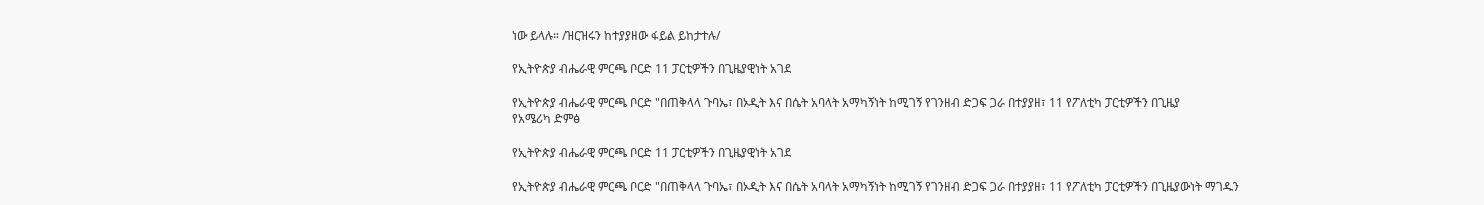ነው ይላሉ። /ዝርዝሩን ከተያያዘው ፋይል ይከታተሉ/

የኢትዮጵያ ብሔራዊ ምርጫ ቦርድ 11 ፓርቲዎችን በጊዜያዊነት አገደ

የኢትዮጵያ ብሔራዊ ምርጫ ቦርድ "በጠቅላላ ጉባኤ፣ በኦዲት እና በሴት አባላት አማካኝነት ከሚገኝ የገንዘብ ድጋፍ ጋራ በተያያዘ፣ 11 የፖለቲካ ፓርቲዎችን በጊዜያ
የአሜሪካ ድምፅ

የኢትዮጵያ ብሔራዊ ምርጫ ቦርድ 11 ፓርቲዎችን በጊዜያዊነት አገደ

የኢትዮጵያ ብሔራዊ ምርጫ ቦርድ "በጠቅላላ ጉባኤ፣ በኦዲት እና በሴት አባላት አማካኝነት ከሚገኝ የገንዘብ ድጋፍ ጋራ በተያያዘ፣ 11 የፖለቲካ ፓርቲዎችን በጊዜያውነት ማገዱን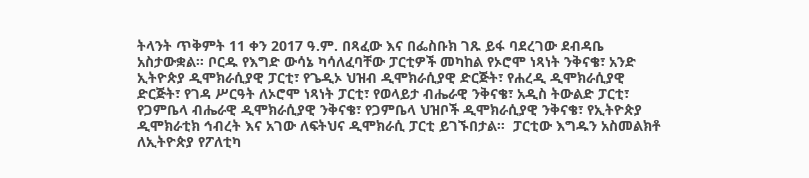ትላንት ጥቅምት 11 ቀን 2017 ዓ.ም. በጻፈው እና በፌስቡክ ገጹ ይፋ ባደረገው ደብዳቤ አስታውቋል። ቦርዱ የእግድ ውሳኔ ካሳለፈባቸው ፓርቲዎች መካከል የኦሮሞ ነጻነት ንቅናቄ፣ አንድ ኢትዮጵያ ዲሞክራሲያዊ ፓርቲ፣ የጌዲኦ ህዝብ ዲሞክራሲያዊ ድርጅት፣ የሐረዲ ዲሞክራሲያዊ ድርጅት፣ የገዳ ሥርዓት ለኦሮሞ ነጻነት ፓርቲ፣ የወላይታ ብሔራዊ ንቅናቄ፣ አዲስ ትውልድ ፓርቲ፣ የጋምቤላ ብሔራዊ ዲሞክራሲያዊ ንቅናቄ፣ የጋምቤላ ህዝቦች ዲሞክራሲያዊ ንቅናቄ፣ የኢትዮጵያ ዲሞክራቲክ ኅብረት እና አገው ለፍትህና ዲሞክራሲ ፓርቲ ይገኙበታል።  ፓርቲው እግዱን አስመልክቶ ለኢትዮጵያ የፖለቲካ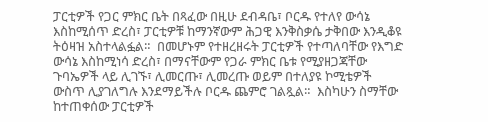ፓርቲዎች የጋር ምክር ቤት በጻፈው በዚሁ ደብዳቤ፣ ቦርዱ የተለየ ውሳኔ እስከሚሰጥ ድረስ፣ ፓርቲዎቹ ከማንኛውም ሕጋዊ እንቅስቃሴ ታቅበው እንዲቆዩ ትዕዛዝ አስተላልፏል።  በመሆኑም የተዘረዘሩት ፓርቲዎች የተጣለባቸው የእግድ ውሳኔ እስከሚነሳ ድረስ፣ በማናቸውም የጋራ ምክር ቤቱ የሚያዘጋጃቸው ጉባኤዎች ላይ ሊገኙ፣ ሊመርጡ፣ ሊመረጡ ወይም በተለያዩ ኮሚቴዎች ውስጥ ሊያገለግሉ እንደማይችሉ ቦርዱ ጨምሮ ገልጿል።  እስካሁን ስማቸው ከተጠቀሰው ፓርቲዎች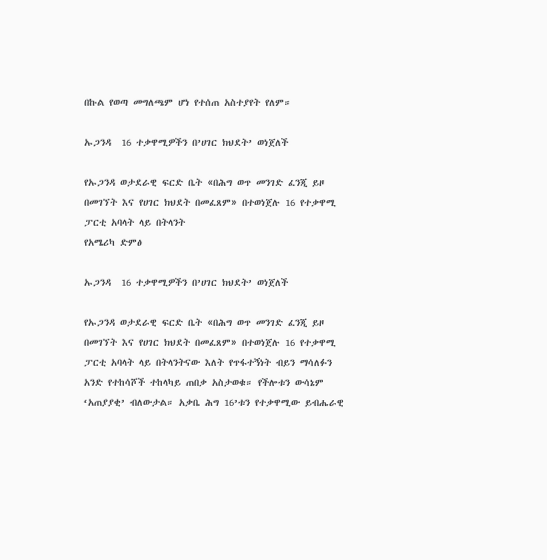በኩል የወጣ መግለጫም ሆነ የተሰጠ አስተያየት የለም።

ኡጋንዳ  16 ተቃዋሚዎችን በ’ሀገር ክህደት’ ወነጀለች

የኡጋንዳ ወታደራዊ ፍርድ ቤት «በሕግ ወጥ መንገድ ፈንጂ ይዞ በመገኘት እና የሀገር ክህደት በመፈጸም» በተወነጀሉ 16 የተቃዋሚ ፓርቲ አባላት ላይ በትላንት
የአሜሪካ ድምፅ

ኡጋንዳ  16 ተቃዋሚዎችን በ’ሀገር ክህደት’ ወነጀለች

የኡጋንዳ ወታደራዊ ፍርድ ቤት «በሕግ ወጥ መንገድ ፈንጂ ይዞ በመገኘት እና የሀገር ክህደት በመፈጸም» በተወነጀሉ 16 የተቃዋሚ ፓርቲ አባላት ላይ በትላንትናው እለት የጥፋተኝነት ብይን ማሳለፉን አንድ የተከሳሾች ተከላካይ ጠበቃ አስታወቁ። የችሎቱን ውሳኔም ‘አጠያያቂ’ ብለውታል። አቃቤ ሕግ 16’ቱን የተቃዋሚው ይብሔራዊ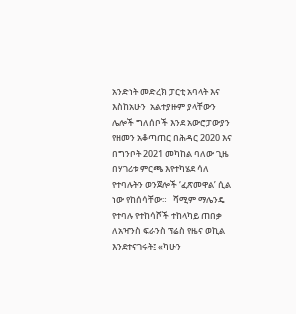አንድነት መድረክ ፓርቲ አባላት እና እስከአሁን  አልተያዙም ያላቸውን ሌሎች ግለሰቦች እንደ አውሮፓውያን የዘመን አቆጣጠር በሕዳር 2020 እና በግንቦት 2021 መካከል ባለው ጊዜ በሃገሪቱ ምርጫ እየተካሄደ ሳለ የተባሉትን ወንጀሎች ‘ፈጽመዋል’ ሲል ነው የከሰሳቸው።   ሻሚም ማሌንዴ የተባሉ የተከሳሾች ተከላካይ ጠበቃ ለአዣንስ ፍራንስ ፕሬስ የዜና ወኪል እንደተናገሩት፤ «ካሁን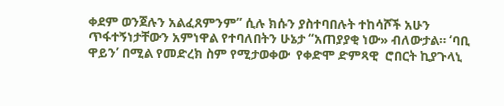ቀደም ወንጀሉን አልፈጸምንም” ሲሉ ክሱን ያስተባበሉት ተከሳሾች አሁን ጥፋተኝነታቸውን አምነዋል የተባለበትን ሁኔታ “አጠያያቂ ነው» ብለውታል። ‘ባቢ ዋይን’ በሚል የመድረክ ስም የሚታወቀው  የቀድሞ ድምጻዊ  ሮበርት ኪያጉላኒ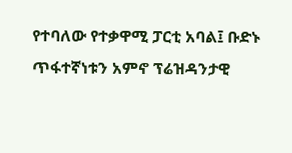የተባለው የተቃዋሚ ፓርቲ አባል፤ ቡድኑ ጥፋተኛነቱን አምኖ ፕሬዝዳንታዊ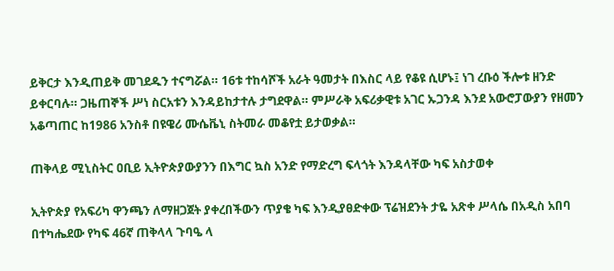ይቅርታ እንዲጠይቅ መገደዱን ተናግሯል። 16ቱ ተከሳሾች አራት ዓመታት በእስር ላይ የቆዩ ሲሆኑ፤ ነገ ረቡዕ ችሎቱ ዘንድ ይቀርባሉ። ጋዜጠኞች ሥነ ስርአቱን እንዳይከታተሉ ታግደዋል። ምሥራቅ አፍሪቃዊቱ አገር ኡጋንዳ እንደ አውሮፓውያን የዘመን አቆጣጠር ከ1986 አንስቶ በዩዌሪ ሙሴቬኒ ስትመራ መቆየቷ ይታወቃል።

ጠቅላይ ሚኒስትር ዐቢይ ኢትዮጵያውያንን በእግር ኳስ አንድ የማድረግ ፍላጎት እንዳላቸው ካፍ አስታወቀ

ኢትዮጵያ የአፍሪካ ዋንጫን ለማዘጋጀት ያቀረበችውን ጥያቄ ካፍ እንዲያፀድቀው ፕሬዝደንት ታዬ አጽቀ ሥላሴ በአዲስ አበባ በተካሔደው የካፍ 46ኛ ጠቅላላ ጉባዔ ላ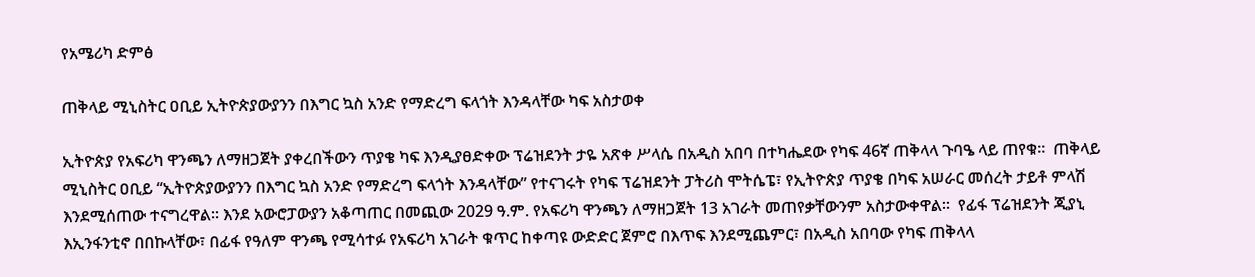የአሜሪካ ድምፅ

ጠቅላይ ሚኒስትር ዐቢይ ኢትዮጵያውያንን በእግር ኳስ አንድ የማድረግ ፍላጎት እንዳላቸው ካፍ አስታወቀ

ኢትዮጵያ የአፍሪካ ዋንጫን ለማዘጋጀት ያቀረበችውን ጥያቄ ካፍ እንዲያፀድቀው ፕሬዝደንት ታዬ አጽቀ ሥላሴ በአዲስ አበባ በተካሔደው የካፍ 46ኛ ጠቅላላ ጉባዔ ላይ ጠየቁ።  ጠቅላይ ሚኒስትር ዐቢይ “ኢትዮጵያውያንን በእግር ኳስ አንድ የማድረግ ፍላጎት እንዳላቸው” የተናገሩት የካፍ ፕሬዝደንት ፓትሪስ ሞትሴፔ፣ የኢትዮጵያ ጥያቄ በካፍ አሠራር መሰረት ታይቶ ምላሽ እንደሚሰጠው ተናግረዋል፡፡ እንደ አውሮፓውያን አቆጣጠር በመጪው 2029 ዓ.ም. የአፍሪካ ዋንጫን ለማዘጋጀት 13 አገራት መጠየቃቸውንም አስታውቀዋል።  የፊፋ ፕሬዝደንት ጂያኒ እኢንፋንቲኖ በበኩላቸው፣ በፊፋ የዓለም ዋንጫ የሚሳተፉ የአፍሪካ አገራት ቁጥር ከቀጣዩ ውድድር ጀምሮ በእጥፍ እንደሚጨምር፣ በአዲስ አበባው የካፍ ጠቅላላ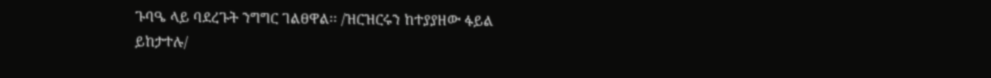ጉባዔ ላይ ባደረጉት ንግግር ገልፀዋል፡፡ /ዝርዝርሩን ከተያያዘው ፋይል ይከታተሉ/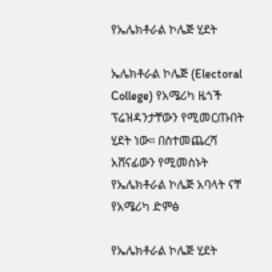የኤሌክቶራል ኮሌጅ ሂደት

ኤሌክቶራል ኮሌጅ (Electoral College) የአሜሪካ ዜጎች ፕሬዝዳንታቸውን የሚመርጡበት ሂደት ነው። በስተመጨረሻ አሸናፊውን የሚመስኑት የኤሌክቶራል ኮሌጅ አባላት ናቸ
የአሜሪካ ድምፅ

የኤሌክቶራል ኮሌጅ ሂደት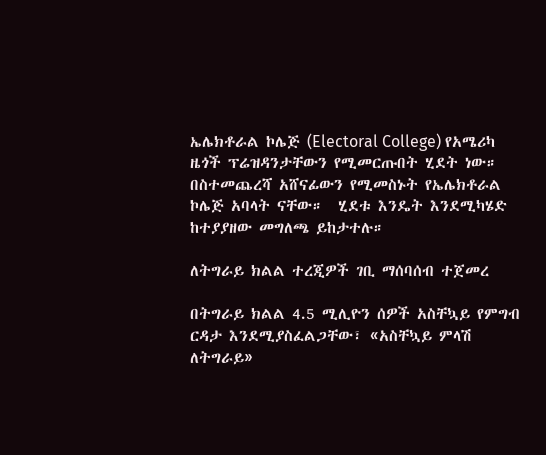ኤሌክቶራል ኮሌጅ (Electoral College) የአሜሪካ ዜጎች ፕሬዝዳንታቸውን የሚመርጡበት ሂደት ነው። በስተመጨረሻ አሸናፊውን የሚመስኑት የኤሌክቶራል ኮሌጅ አባላት ናቸው።  ሂደቱ እንዴት እንደሚካሄድ ከተያያዘው መግለጫ ይከታተሉ።

ለትግራይ ክልል ተረጂዎች ገቢ ማሰባሰብ ተጀመረ

በትግራይ ክልል 4.5 ሚሊዮን ሰዎች አስቸኳይ የምግብ ርዳታ እንደሚያስፈልጋቸው፣ «አስቸኳይ ምላሽ ለትግራይ»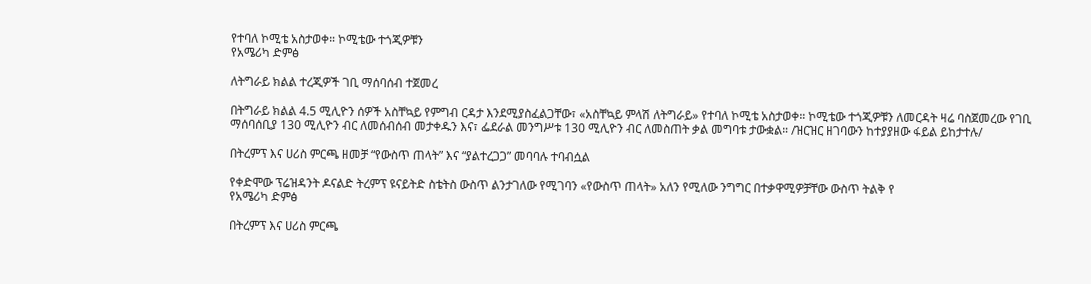የተባለ ኮሚቴ አስታወቀ። ኮሚቴው ተጎጂዎቹን
የአሜሪካ ድምፅ

ለትግራይ ክልል ተረጂዎች ገቢ ማሰባሰብ ተጀመረ

በትግራይ ክልል 4.5 ሚሊዮን ሰዎች አስቸኳይ የምግብ ርዳታ እንደሚያስፈልጋቸው፣ «አስቸኳይ ምላሽ ለትግራይ» የተባለ ኮሚቴ አስታወቀ። ኮሚቴው ተጎጂዎቹን ለመርዳት ዛሬ ባስጀመረው የገቢ ማሰባሰቢያ 130 ሚሊዮን ብር ለመሰብሰብ መታቀዱን እና፣ ፌደራል መንግሥቱ 130 ሚሊዮን ብር ለመስጠት ቃል መግባቱ ታውቋል። /ዝርዝር ዘገባውን ከተያያዘው ፋይል ይከታተሉ/

በትረምፕ እና ሀሪስ ምርጫ ዘመቻ “የውስጥ ጠላት” እና “ያልተረጋጋ” መባባሉ ተባብሷል

የቀድሞው ፕሬዝዳንት ዶናልድ ትረምፕ ዩናይትድ ስቴትስ ውስጥ ልንታገለው የሚገባን «የውስጥ ጠላት» አለን የሚለው ንግግር በተቃዋሚዎቻቸው ውስጥ ትልቅ የ
የአሜሪካ ድምፅ

በትረምፕ እና ሀሪስ ምርጫ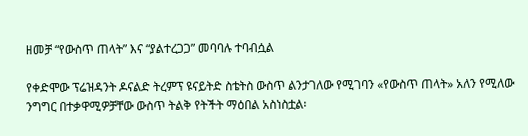ዘመቻ “የውስጥ ጠላት” እና “ያልተረጋጋ” መባባሉ ተባብሷል

የቀድሞው ፕሬዝዳንት ዶናልድ ትረምፕ ዩናይትድ ስቴትስ ውስጥ ልንታገለው የሚገባን «የውስጥ ጠላት» አለን የሚለው ንግግር በተቃዋሚዎቻቸው ውስጥ ትልቅ የትችት ማዕበል አስነስቷል፡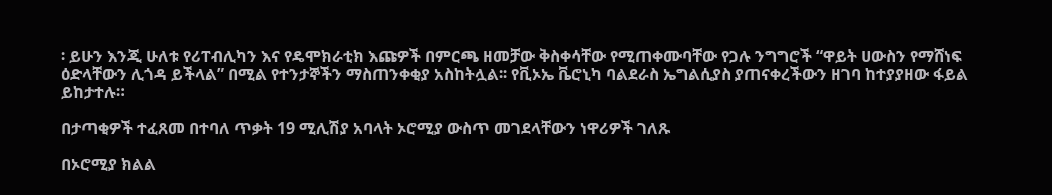፡ ይሁን እንጂ ሁለቱ የሪፐብሊካን እና የዴሞክራቲክ እጩዎች በምርጫ ዘመቻው ቅስቀሳቸው የሚጠቀሙባቸው የጋሉ ንግግሮች “ዋይት ሀውስን የማሸነፍ ዕድላቸውን ሊጎዳ ይችላል” በሚል የተንታኞችን ማስጠንቀቂያ አስከትሏል፡፡ የቪኦኤ ቬሮኒካ ባልደራስ ኤግልሲያስ ያጠናቀረችውን ዘገባ ከተያያዘው ፋይል ይከታተሉ።

በታጣቂዎች ተፈጸመ በተባለ ጥቃት 19 ሚሊሽያ አባላት ኦሮሚያ ውስጥ መገደላቸውን ነዋሪዎች ገለጹ

በኦሮሚያ ክልል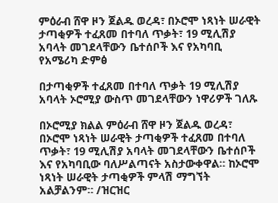ምዕራብ ሸዋ ዞን ጀልዱ ወረዳ፣ በኦሮሞ ነጻነት ሠራዊት ታጣቂዎች ተፈጸመ በተባለ ጥቃት፣ 19 ሚሊሽያ አባላት መገደላቸውን ቤተሰቦች እና የአካባቢ
የአሜሪካ ድምፅ

በታጣቂዎች ተፈጸመ በተባለ ጥቃት 19 ሚሊሽያ አባላት ኦሮሚያ ውስጥ መገደላቸውን ነዋሪዎች ገለጹ

በኦሮሚያ ክልል ምዕራብ ሸዋ ዞን ጀልዱ ወረዳ፣ በኦሮሞ ነጻነት ሠራዊት ታጣቂዎች ተፈጸመ በተባለ ጥቃት፣ 19 ሚሊሽያ አባላት መገደላቸውን ቤተሰቦች እና የአካባቢው ባለሥልጣናት አስታውቀዋል። ከኦሮሞ ነጻነት ሠራዊት ታጣቂዎች ምላሽ ማግኘት አልቻልንም። /ዝርዝር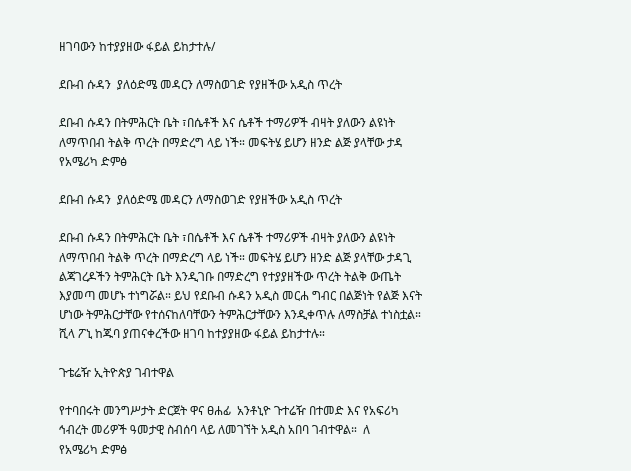ዘገባውን ከተያያዘው ፋይል ይከታተሉ/

ደቡብ ሱዳን  ያለዕድሜ መዳርን ለማስወገድ የያዘችው አዲስ ጥረት

ደቡብ ሱዳን በትምሕርት ቤት ፣በሴቶች እና ሴቶች ተማሪዎች ብዛት ያለውን ልዩነት ለማጥበብ ትልቅ ጥረት በማድረግ ላይ ነች። መፍትሄ ይሆን ዘንድ ልጅ ያላቸው ታዳ
የአሜሪካ ድምፅ

ደቡብ ሱዳን  ያለዕድሜ መዳርን ለማስወገድ የያዘችው አዲስ ጥረት

ደቡብ ሱዳን በትምሕርት ቤት ፣በሴቶች እና ሴቶች ተማሪዎች ብዛት ያለውን ልዩነት ለማጥበብ ትልቅ ጥረት በማድረግ ላይ ነች። መፍትሄ ይሆን ዘንድ ልጅ ያላቸው ታዳጊ ልጃገረዶችን ትምሕርት ቤት እንዲገቡ በማድረግ የተያያዘችው ጥረት ትልቅ ውጤት እያመጣ መሆኑ ተነግሯል። ይህ የደቡብ ሱዳን አዲስ መርሐ ግብር በልጅነት የልጅ እናት ሆነው ትምሕርታቸው የተሰናከለባቸውን ትምሕርታቸውን እንዲቀጥሉ ለማስቻል ተነስቷል። ሺላ ፖኒ ከጁባ ያጠናቀረችው ዘገባ ከተያያዘው ፋይል ይከታተሉ።

ጉቴሬዥ ኢትዮጵያ ገብተዋል

የተባበሩት መንግሥታት ድርጀት ዋና ፀሐፊ  አንቶኒዮ ጉተሬዥ በተመድ እና የአፍሪካ ኅብረት መሪዎች ዓመታዊ ስብሰባ ላይ ለመገኘት አዲስ አበባ ገብተዋል።  ለ
የአሜሪካ ድምፅ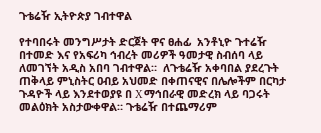ጉቴሬዥ ኢትዮጵያ ገብተዋል

የተባበሩት መንግሥታት ድርጀት ዋና ፀሐፊ  አንቶኒዮ ጉተሬዥ በተመድ እና የአፍሪካ ኅብረት መሪዎች ዓመታዊ ስብሰባ ላይ ለመገኘት አዲስ አበባ ገብተዋል።  ለጉቴሬዥ አቀባበል ያደረጉት ጠቅላይ ምኒስትር ዐብይ አህመድ በቀጠናዊና በሌሎችም በርካታ ጉዳዮች ላይ እንደተወያዩ በ X ማኅበራዊ መድረክ ላይ ባጋሩት መልዕክት አስታውቀዋል። ጉቴሬዥ በተጨማሪም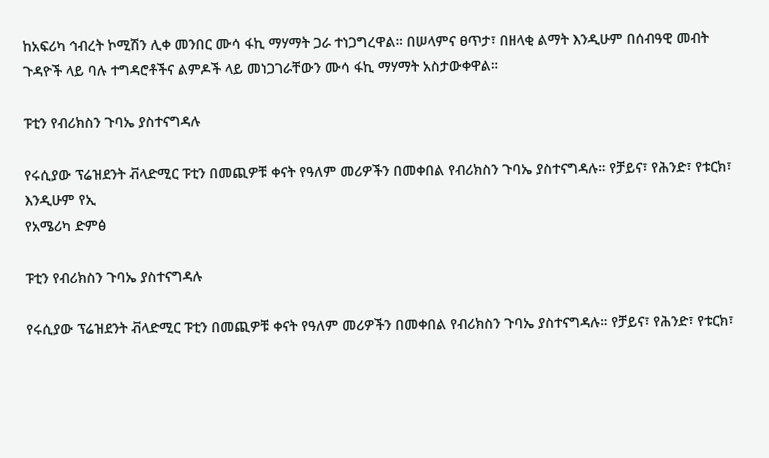ከአፍሪካ ኅብረት ኮሚሽን ሊቀ መንበር ሙሳ ፋኪ ማሃማት ጋራ ተነጋግረዋል። በሠላምና ፀጥታ፣ በዘላቂ ልማት እንዲሁም በሰብዓዊ መብት ጉዳዮች ላይ ባሉ ተግዳሮቶችና ልምዶች ላይ መነጋገራቸውን ሙሳ ፋኪ ማሃማት አስታውቀዋል።

ፑቲን የብሪክስን ጉባኤ ያስተናግዳሉ

የሩሲያው ፕሬዝደንት ቭላድሚር ፑቲን በመጪዎቹ ቀናት የዓለም መሪዎችን በመቀበል የብሪክስን ጉባኤ ያስተናግዳሉ። የቻይና፣ የሕንድ፣ የቱርክ፣ እንዲሁም የኢ
የአሜሪካ ድምፅ

ፑቲን የብሪክስን ጉባኤ ያስተናግዳሉ

የሩሲያው ፕሬዝደንት ቭላድሚር ፑቲን በመጪዎቹ ቀናት የዓለም መሪዎችን በመቀበል የብሪክስን ጉባኤ ያስተናግዳሉ። የቻይና፣ የሕንድ፣ የቱርክ፣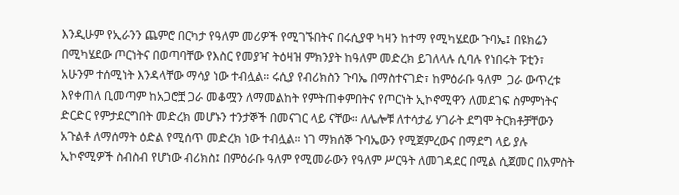እንዲሁም የኢራንን ጨምሮ በርካታ የዓለም መሪዎች የሚገኙበትና በሩሲያዋ ካዛን ከተማ የሚካሄደው ጉባኤ፤ በዩክሬን በሚካሄደው ጦርነትና በወጣባቸው የእስር የመያዣ ትዕዛዝ ምክንያት ከዓለም መድረክ ይገለላሉ ሲባሉ የነበሩት ፑቲን፣ አሁንም ተሰሚነት እንዳላቸው ማሳያ ነው ተብሏል። ሩሲያ የብሪክስን ጉባኤ በማስተናገድ፣ ከምዕራቡ ዓለም  ጋራ ውጥረቱ እየቀጠለ ቢመጣም ከአጋሮቿ ጋራ መቆሟን ለማመልከት የምትጠቀምበትና የጦርነት ኢኮኖሚዋን ለመደገፍ ስምምነትና ድርድር የምታደርግበት መድረክ መሆኑን ተንታኞች በመናገር ላይ ናቸው። ለሌሎቹ ለተሳታፊ ሃገራት ደግሞ ትርክቶቻቸውን አጉልቶ ለማሰማት ዕድል የሚሰጥ መድረክ ነው ተብሏል። ነገ ማክሰኞ ጉባኤውን የሚጀምረውና በማደግ ላይ ያሉ ኢኮኖሚዎች ስብስብ የሆነው ብሪክስ፤ በምዕራቡ ዓለም የሚመራውን የዓለም ሥርዓት ለመገዳደር በሚል ሲጀመር በአምስት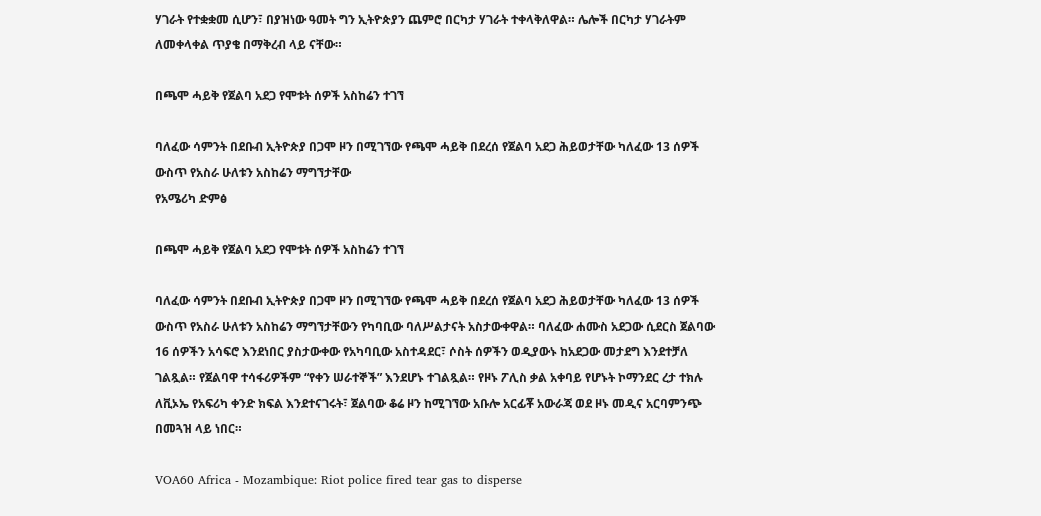ሃገራት የተቋቋመ ሲሆን፣ በያዝነው ዓመት ግን ኢትዮጵያን ጨምሮ በርካታ ሃገራት ተቀላቅለዋል። ሌሎች በርካታ ሃገራትም ለመቀላቀል ጥያቄ በማቅረብ ላይ ናቸው።

በጫሞ ሓይቅ የጀልባ አደጋ የሞቱት ሰዎች አስከሬን ተገኘ

ባለፈው ሳምንት በደቡብ ኢትዮጵያ በጋሞ ዞን በሚገኘው የጫሞ ሓይቅ በደረሰ የጀልባ አደጋ ሕይወታቸው ካለፈው 13 ሰዎች ውስጥ የአስራ ሁለቱን አስከሬን ማግኘታቸው
የአሜሪካ ድምፅ

በጫሞ ሓይቅ የጀልባ አደጋ የሞቱት ሰዎች አስከሬን ተገኘ

ባለፈው ሳምንት በደቡብ ኢትዮጵያ በጋሞ ዞን በሚገኘው የጫሞ ሓይቅ በደረሰ የጀልባ አደጋ ሕይወታቸው ካለፈው 13 ሰዎች ውስጥ የአስራ ሁለቱን አስከሬን ማግኘታቸውን የካባቢው ባለሥልታናት አስታውቀዋል። ባለፈው ሐሙስ አደጋው ሲደርስ ጀልባው 16 ሰዎችን አሳፍሮ እንደነበር ያስታውቀው የአካባቢው አስተዳደር፣ ሶስት ሰዎችን ወዲያውኑ ከአደጋው መታደግ እንደተቻለ ገልጿል። የጀልባዋ ተሳፋሪዎችም “የቀን ሠራተኞች” እንደሆኑ ተገልጿል። የዞኑ ፖሊስ ቃል አቀባይ የሆኑት ኮማንደር ረታ ተክሉ ለቪኦኤ የአፍሪካ ቀንድ ክፍል እንደተናገሩት፣ ጀልባው ቆሬ ዞን ከሚገኘው አቡሎ አርፊቾ አውራጃ ወደ ዞኑ መዲና አርባምንጭ በመጓዝ ላይ ነበር።

VOA60 Africa - Mozambique: Riot police fired tear gas to disperse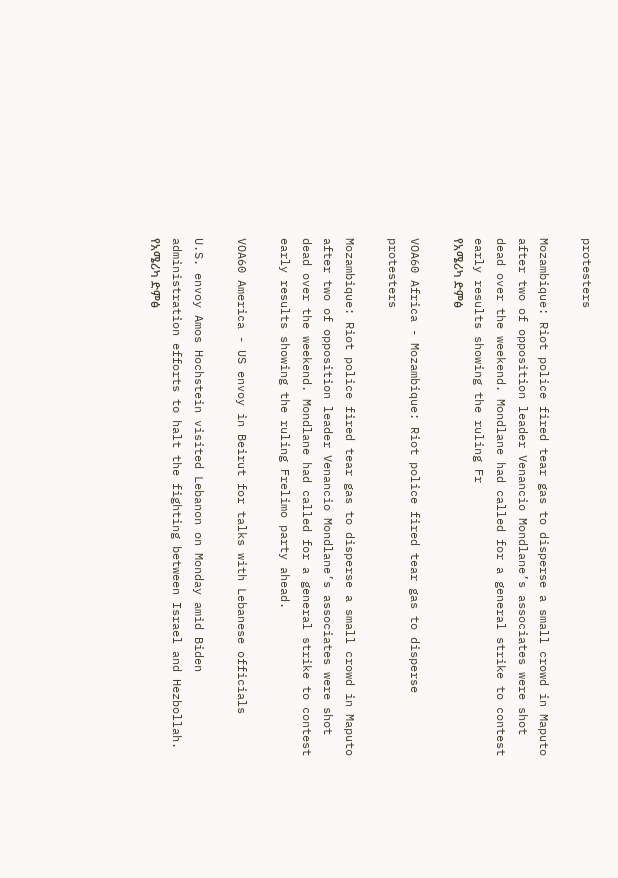protesters

Mozambique: Riot police fired tear gas to disperse a small crowd in Maputo after two of opposition leader Venancio Mondlane’s associates were shot dead over the weekend. Mondlane had called for a general strike to contest early results showing the ruling Fr
የአሜሪካ ድምፅ

VOA60 Africa - Mozambique: Riot police fired tear gas to disperse protesters

Mozambique: Riot police fired tear gas to disperse a small crowd in Maputo after two of opposition leader Venancio Mondlane’s associates were shot dead over the weekend. Mondlane had called for a general strike to contest early results showing the ruling Frelimo party ahead.

VOA60 America - US envoy in Beirut for talks with Lebanese officials

U.S. envoy Amos Hochstein visited Lebanon on Monday amid Biden administration efforts to halt the fighting between Israel and Hezbollah.
የአሜሪካ ድምፅ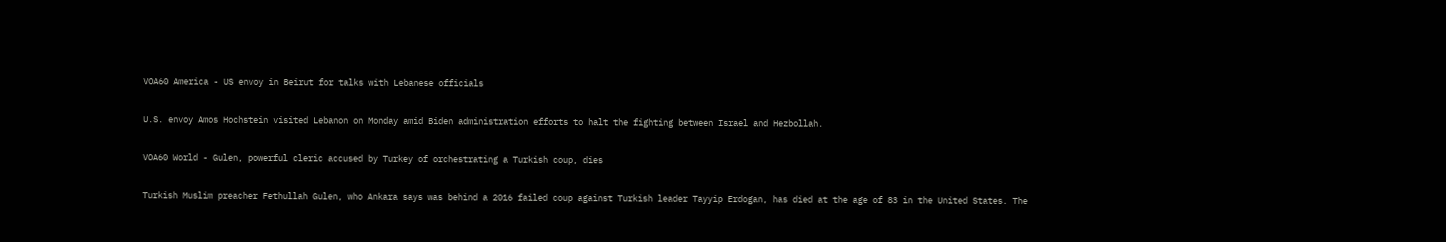VOA60 America - US envoy in Beirut for talks with Lebanese officials

U.S. envoy Amos Hochstein visited Lebanon on Monday amid Biden administration efforts to halt the fighting between Israel and Hezbollah.

VOA60 World - Gulen, powerful cleric accused by Turkey of orchestrating a Turkish coup, dies

Turkish Muslim preacher Fethullah Gulen, who Ankara says was behind a 2016 failed coup against Turkish leader Tayyip Erdogan, has died at the age of 83 in the United States. The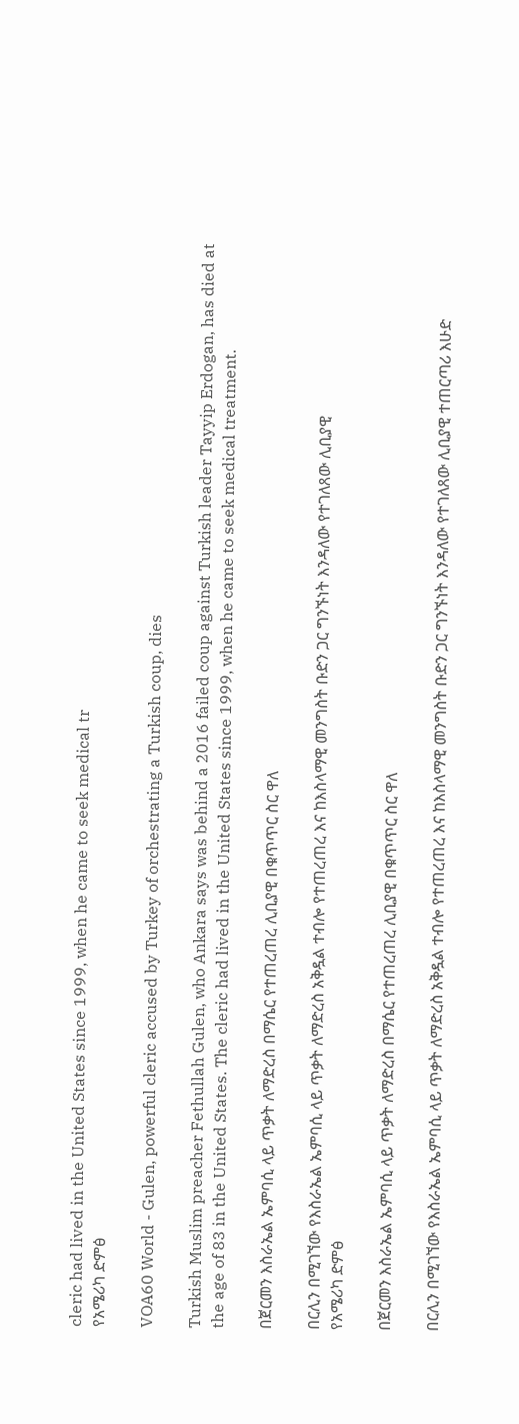cleric had lived in the United States since 1999, when he came to seek medical tr
የአሜሪካ ድምፅ

VOA60 World - Gulen, powerful cleric accused by Turkey of orchestrating a Turkish coup, dies

Turkish Muslim preacher Fethullah Gulen, who Ankara says was behind a 2016 failed coup against Turkish leader Tayyip Erdogan, has died at the age of 83 in the United States. The cleric had lived in the United States since 1999, when he came to seek medical treatment.

በጀርመን እስራኤል ኤምባሲ ላይ ጥቃት ለማድረስ በማሴር የተጠረጠረ ሊቢያዊ በቁጥጥር ስር ዋለ

በርሊን በሚገኘው የእስራኤል ኤምባሲ ላይ ጥቃት ለማድረስ አቅዷል ተብሎ የተጠረጠረ እና ከእስላማዊ መንግስት ቡድን ጋር ግንኙነት እንዳለው የተገለጸው ሊቢያዊ
የአሜሪካ ድምፅ

በጀርመን እስራኤል ኤምባሲ ላይ ጥቃት ለማድረስ በማሴር የተጠረጠረ ሊቢያዊ በቁጥጥር ስር ዋለ

በርሊን በሚገኘው የእስራኤል ኤምባሲ ላይ ጥቃት ለማድረስ አቅዷል ተብሎ የተጠረጠረ እና ከእስላማዊ መንግስት ቡድን ጋር ግንኙነት እንዳለው የተገለጸው ሊቢያዊ ተጠርጣሪ እሁድ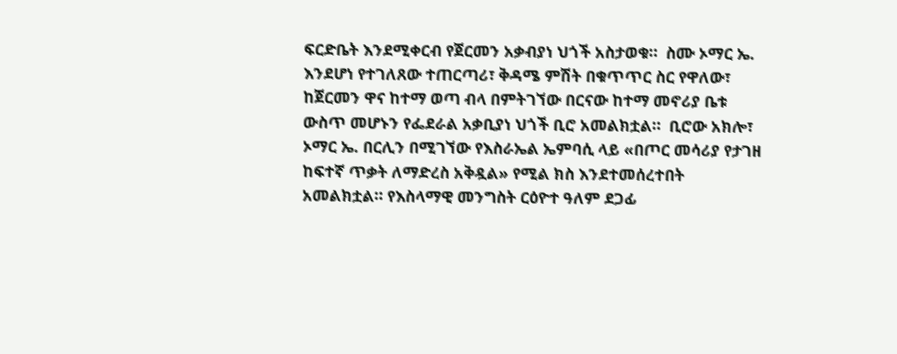ፍርድቤት እንደሚቀርብ የጀርመን አቃብያነ ህጎች አስታወቁ።  ስሙ ኦማር ኤ. እንደሆነ የተገለጸው ተጠርጣሪ፣ ቅዳሜ ምሽት በቁጥጥር ስር የዋለው፣ ከጀርመን ዋና ከተማ ወጣ ብላ በምትገኘው በርናው ከተማ መኖሪያ ቤቱ ውስጥ መሆኑን የፌደራል አቃቢያነ ህጎች ቢሮ አመልክቷል።  ቢሮው አክሎ፣ ኦማር ኤ. በርሊን በሚገኘው የእስራኤል ኤምባሲ ላይ «በጦር መሳሪያ የታገዘ ከፍተኛ ጥቃት ለማድረስ አቅዷል» የሚል ክስ እንደተመሰረተበት አመልክቷል። የእስላማዊ መንግስት ርዕዮተ ዓለም ደጋፊ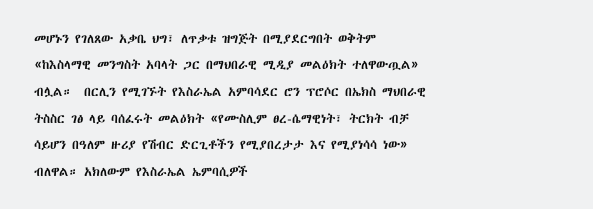መሆኑን የገለጸው አቃቤ ህግ፣ ለጥቃቱ ዝግጅት በሚያደርግበት ወቅትም «ከእስላማዊ መንግስት አባላት ጋር በማህበራዊ ሚዲያ መልዕክት ተለዋውጧል» ብሏል።  በርሊን የሚገኙት የእስራኤል አምባሳደር ሮን ፕሮሶር በኤክስ ማህበራዊ ትስስር ገፅ ላይ ባሰፈሩት መልዕክት «የሙስሊም ፀረ-ሴማዊነት፣ ትርክት ብቻ ሳይሆን በዓለም ዙሪያ የሽብር ድርጊቶችን የሚያበረታታ እና የሚያነሳሳ ነው» ብለዋል። አክለውም የእስራኤል ኤምባሲዎች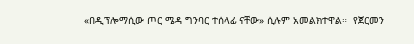«በዲፕሎማሲው ጦር ሜዳ ግንባር ተሰላፊ ናቸው» ሲሉም አመልክተዋል።  የጀርመን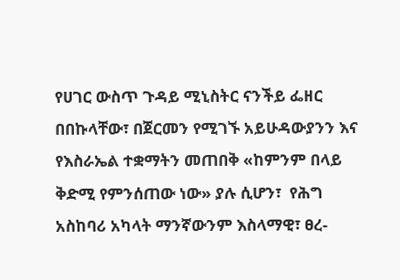የሀገር ውስጥ ጉዳይ ሚኒስትር ናንችይ ፌዘር በበኩላቸው፣ በጀርመን የሚገኙ አይሁዳውያንን እና የእስራኤል ተቋማትን መጠበቅ «ከምንም በላይ ቅድሚ የምንሰጠው ነው» ያሉ ሲሆን፣  የሕግ አስከባሪ አካላት ማንኛውንም እስላማዊ፣ ፀረ-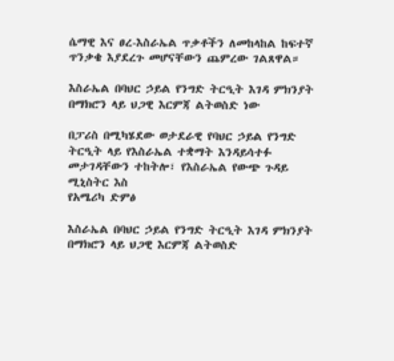ሴማዊ እና ፀረ-እስራኤል ጥቃቶችን ለመከላከል ከፍተኛ ጥንቃቄ እያደረጉ መሆናቸውን ጨምረው ገልጸዋል።

እስራኤል በባህር ኃይል የንግድ ትርዒት እገዳ ምክንያት በማክሮን ላይ ህጋዊ እርምጃ ልትወስድ ነው

በፓሪስ በሚካሄደው ወታደራዊ የባህር ኃይል የንግድ ትርዒት ላይ የእስራኤል ተቋማት እንዳይሳተፉ መታገዳቸውን ተከትሎ፣ የእስራኤል የውጭ ጉዳይ ሚኒስትር እስ
የአሜሪካ ድምፅ

እስራኤል በባህር ኃይል የንግድ ትርዒት እገዳ ምክንያት በማክሮን ላይ ህጋዊ እርምጃ ልትወስድ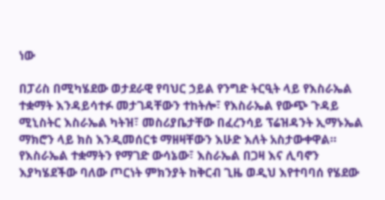ነው

በፓሪስ በሚካሄደው ወታደራዊ የባህር ኃይል የንግድ ትርዒት ላይ የእስራኤል ተቋማት እንዳይሳተፉ መታገዳቸውን ተከትሎ፣ የእስራኤል የውጭ ጉዳይ ሚኒስትር እስራኤል ካትዝ፣ መስሪያቤታቸው በፈረንሳይ ፕሬዝዳንት ኢማኑኤል ማክሮን ላይ ክስ እንዲመሰርቱ ማዘዛቸውን እሁድ እለት አስታውቀዋል።  የእስራኤል ተቋማትን የማገድ ውሳኔው፣ እስራኤል በጋዛ እና ሊባኖን እያካሄደችው ባለው ጦርነት ምክንያት ከቅርብ ጊዜ ወዲህ እየተባባሰ የሄደው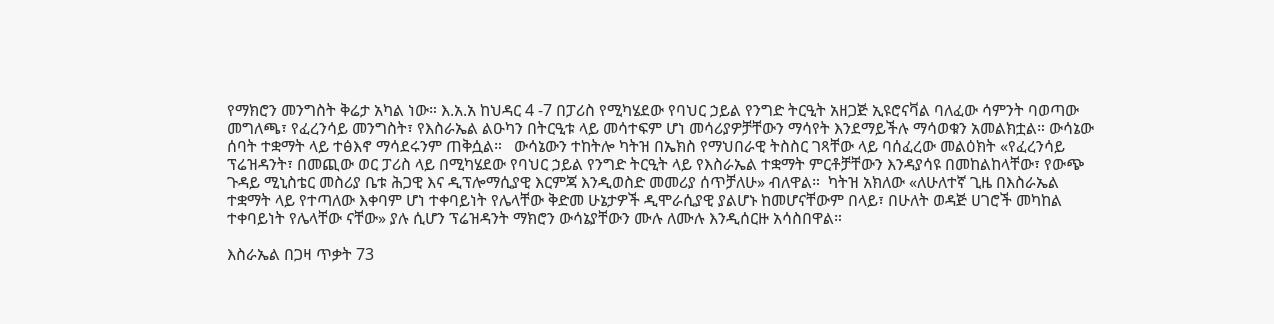የማክሮን መንግስት ቅሬታ አካል ነው። እ.አ.አ ከህዳር 4 -7 በፓሪስ የሚካሄደው የባህር ኃይል የንግድ ትርዒት አዘጋጅ ኢዩሮናቫል ባለፈው ሳምንት ባወጣው መግለጫ፣ የፈረንሳይ መንግስት፣ የእስራኤል ልዑካን በትርዒቱ ላይ መሳተፍም ሆነ መሳሪያዎቻቸውን ማሳየት እንደማይችሉ ማሳወቁን አመልክቷል። ውሳኔው ሰባት ተቋማት ላይ ተፅእኖ ማሳደሩንም ጠቅሷል።   ውሳኔውን ተከትሎ ካትዝ በኤክስ የማህበራዊ ትስስር ገጻቸው ላይ ባሰፈረው መልዕክት «የፈረንሳይ ፕሬዝዳንት፣ በመጪው ወር ፓሪስ ላይ በሚካሄደው የባህር ኃይል የንግድ ትርዒት ላይ የእስራኤል ተቋማት ምርቶቻቸውን እንዳያሳዩ በመከልከላቸው፣ የውጭ ጉዳይ ሚኒስቴር መስሪያ ቤቱ ሕጋዊ እና ዲፕሎማሲያዊ እርምጃ እንዲወስድ መመሪያ ሰጥቻለሁ» ብለዋል።  ካትዝ አክለው «ለሁለተኛ ጊዜ በእስራኤል ተቋማት ላይ የተጣለው እቀባም ሆነ ተቀባይነት የሌላቸው ቅድመ ሁኔታዎች ዲሞራሲያዊ ያልሆኑ ከመሆናቸውም በላይ፣ በሁለት ወዳጅ ሀገሮች መካከል ተቀባይነት የሌላቸው ናቸው» ያሉ ሲሆን ፕሬዝዳንት ማክሮን ውሳኔያቸውን ሙሉ ለሙሉ እንዲሰርዙ አሳስበዋል።

እስራኤል በጋዛ ጥቃት 73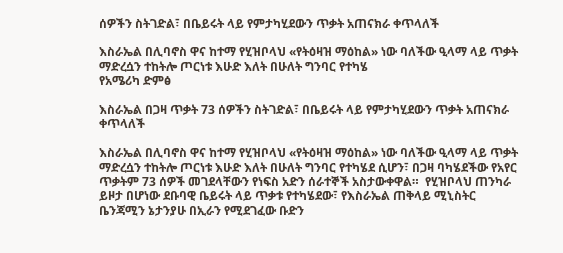ሰዎችን ስትገድል፣ በቤይሩት ላይ የምታካሂደውን ጥቃት አጠናክራ ቀጥላለች

እስራኤል በሊባኖስ ዋና ከተማ የሂዝቦላህ «የትዕዛዝ ማዕከል» ነው ባለችው ዒላማ ላይ ጥቃት ማድረሷን ተከትሎ ጦርነቱ እሁድ እለት በሁለት ግንባር የተካሄ
የአሜሪካ ድምፅ

እስራኤል በጋዛ ጥቃት 73 ሰዎችን ስትገድል፣ በቤይሩት ላይ የምታካሂደውን ጥቃት አጠናክራ ቀጥላለች

እስራኤል በሊባኖስ ዋና ከተማ የሂዝቦላህ «የትዕዛዝ ማዕከል» ነው ባለችው ዒላማ ላይ ጥቃት ማድረሷን ተከትሎ ጦርነቱ እሁድ እለት በሁለት ግንባር የተካሄደ ሲሆን፣ በጋዛ ባካሄደችው የአየር ጥቃትም 73 ሰዎች መገደላቸውን የነፍስ አድን ሰራተኞች አስታውቀዋል።  የሂዝቦላህ ጠንካራ ይዞታ በሆነው ደቡባዊ ቤይሩት ላይ ጥቃቱ የተካሄደው፣ የእስራኤል ጠቅላይ ሚኒስትር ቤንጃሚን ኔታንያሁ በኢራን የሚደገፈው ቡድን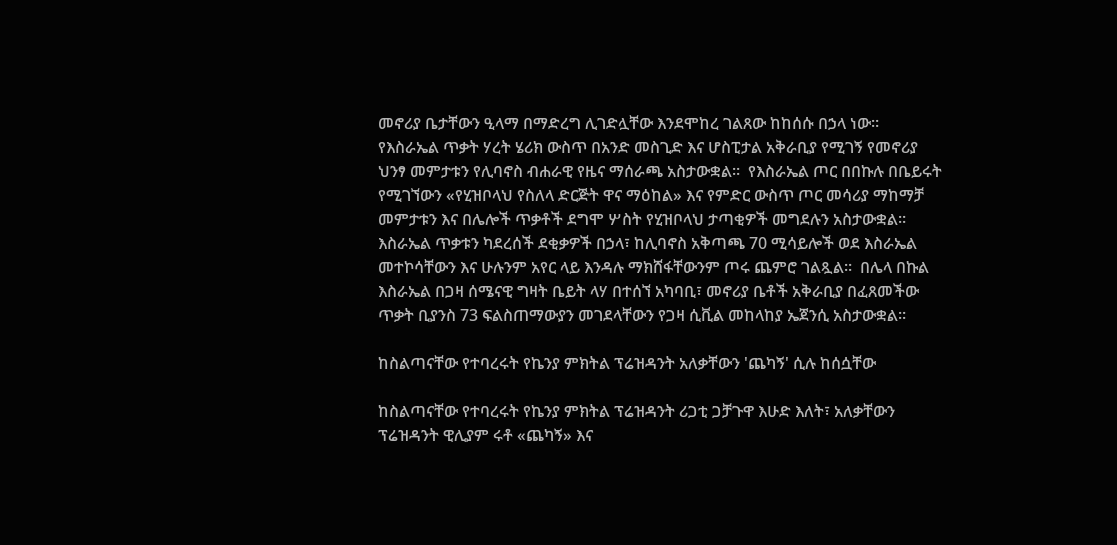መኖሪያ ቤታቸውን ዒላማ በማድረግ ሊገድሏቸው እንደሞከረ ገልጸው ከከሰሱ በኃላ ነው።  የእስራኤል ጥቃት ሃረት ሄሪክ ውስጥ በአንድ መስጊድ እና ሆስፒታል አቅራቢያ የሚገኝ የመኖሪያ ህንፃ መምታቱን የሊባኖስ ብሐራዊ የዜና ማሰራጫ አስታውቋል።  የእስራኤል ጦር በበኩሉ በቤይሩት የሚገኘውን «የሂዝቦላህ የስለላ ድርጅት ዋና ማዕከል» እና የምድር ውስጥ ጦር መሳሪያ ማከማቻ መምታቱን እና በሌሎች ጥቃቶች ደግሞ ሦስት የሂዝቦላህ ታጣቂዎች መግደሉን አስታውቋል።  እስራኤል ጥቃቱን ካደረሰች ደቂቃዎች በኃላ፣ ከሊባኖስ አቅጣጫ 70 ሚሳይሎች ወደ እስራኤል መተኮሳቸውን እና ሁሉንም አየር ላይ እንዳሉ ማክሸፋቸውንም ጦሩ ጨምሮ ገልጿል።  በሌላ በኩል እስራኤል በጋዛ ሰሜናዊ ግዛት ቤይት ላሃ በተሰኘ አካባቢ፣ መኖሪያ ቤቶች አቅራቢያ በፈጸመችው ጥቃት ቢያንስ 73 ፍልስጠማውያን መገደላቸውን የጋዛ ሲቪል መከላከያ ኤጀንሲ አስታውቋል።

ከስልጣናቸው የተባረሩት የኬንያ ምክትል ፕሬዝዳንት አለቃቸውን 'ጨካኝ' ሲሉ ከሰሷቸው

ከስልጣናቸው የተባረሩት የኬንያ ምክትል ፕሬዝዳንት ሪጋቲ ጋቻጉዋ እሁድ እለት፣ አለቃቸውን ፕሬዝዳንት ዊሊያም ሩቶ «ጨካኝ» እና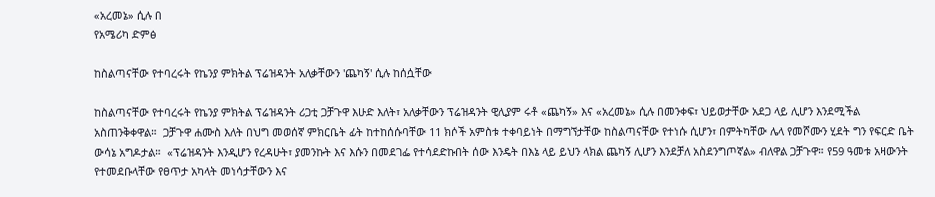«አረመኔ» ሲሉ በ
የአሜሪካ ድምፅ

ከስልጣናቸው የተባረሩት የኬንያ ምክትል ፕሬዝዳንት አለቃቸውን 'ጨካኝ' ሲሉ ከሰሷቸው

ከስልጣናቸው የተባረሩት የኬንያ ምክትል ፕሬዝዳንት ሪጋቲ ጋቻጉዋ እሁድ እለት፣ አለቃቸውን ፕሬዝዳንት ዊሊያም ሩቶ «ጨካኝ» እና «አረመኔ» ሲሉ በመንቀፍ፣ ህይወታቸው አደጋ ላይ ሊሆን እንደሚችል አስጠንቅቀዋል።  ጋቻጉዋ ሐሙስ እለት በህግ መወሰኛ ምክርቤት ፊት ከተከሰሱባቸው 11 ክሶች አምስቱ ተቀባይነት በማግኘታቸው ከስልጣናቸው የተነሱ ሲሆን፣ በምትካቸው ሌላ የመሾሙን ሂደት ግን የፍርድ ቤት ውሳኔ አግዶታል።  «ፕሬዝዳንት እንዲሆን የረዳሁት፣ ያመንኩት እና እሱን በመደገፌ የተሳደድኩበት ሰው እንዴት በእኔ ላይ ይህን ላክል ጨካኝ ሊሆን እንደቻለ አስደንግጦኛል» ብለዋል ጋቻጉዋ። የ59 ዓመቱ አዛውንት የተመደቡላቸው የፀጥታ አካላት መነሳታቸውን እና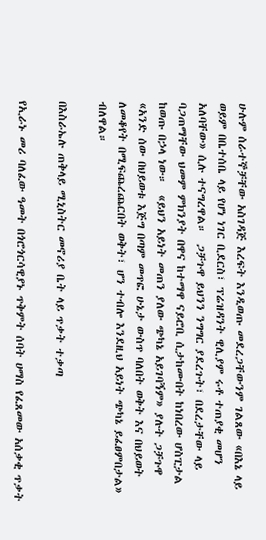ሁሉም ሰራተኞቻቸው አስገዳጅ እረፍት እንዲወጡ መደረጋቸውንም ገልጸው «በእኔ ላይ ወይም በቤተሰቤ ላይ የሆነ ነገር ቢደርስ፣ ፕሬዝዳንት ዊሊያም ሩቶ ተጠያቂ መሆን አለባቸው» ሲሉ ተናግረዋል።  ጋቻጉዋ ይህንን ንግግር ያደረጉት፣ በደረታቸው ላይ ባጋጠማቸው ህመም ምክንያት በዋና ከተማዋ ናይሮቢ ሲታከሙበት ከነበረው ሆስፒታል ከወጡ በኃላ ነው።  «ይህን አይነት መጠን ያለው ጭካኔ አይገባኝም» ያሉት ጋቻጉዋ «አንድ ሰው በህይወቱ እጅግ በጣም መጥፎ ሁኔታ ውስጥ ባለበት ወቅት እና በህይወት ለመቆየት በሚፍጨረጨርበት ወቅት፣ ሆን ተብሎ እንደዚህ አይነት ጭካኔ ይፈፀምበታል» ብለዋል።

በእስራኤሉ ጠቅላይ ሚኒስትር መኖሪያ ቤት ላይ ጥቃት ተቃጣ

የኢራኑ መሪ ባለፈው ዓመት በጎሮጎርሳዊያኑ ጥቅምት ሰባት ሀማስ የፈጸመው አሰቃቂ ጥቃት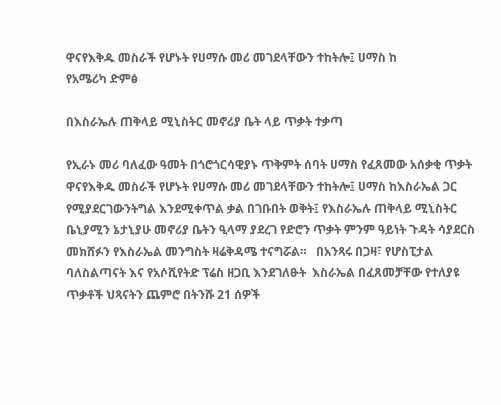ዋናየእቅዱ መስራች የሆኑት የሀማሱ መሪ መገደላቸውን ተከትሎ፤ ሀማስ ከ
የአሜሪካ ድምፅ

በእስራኤሉ ጠቅላይ ሚኒስትር መኖሪያ ቤት ላይ ጥቃት ተቃጣ

የኢራኑ መሪ ባለፈው ዓመት በጎሮጎርሳዊያኑ ጥቅምት ሰባት ሀማስ የፈጸመው አሰቃቂ ጥቃት ዋናየእቅዱ መስራች የሆኑት የሀማሱ መሪ መገደላቸውን ተከትሎ፤ ሀማስ ከእስራኤል ጋር የሚያደርገውንትግል እንደሚቀጥል ቃል በገቡበት ወቅት፤ የእስራኤሉ ጠቅላይ ሚኒስትር ቤኒያሚን ኔታኒያሁ መኖሪያ ቤትን ዒላማ ያደረገ የድሮን ጥቃት ምንም ዓይነት ጉዳት ሳያደርስ መክሸፉን የእስራኤል መንግስት ዛሬቅዳሜ ተናግሯል።   በአንጻሩ በጋዛ፣ የሆስፒታል ባለስልጣናት እና የአሶሺየትድ ፕሬስ ዘጋቢ እንደገለፁት  እስራኤል በፈጸመቻቸው የተለያዩ  ጥቃቶች ህጻናትን ጨምሮ በትንሹ 21 ሰዎች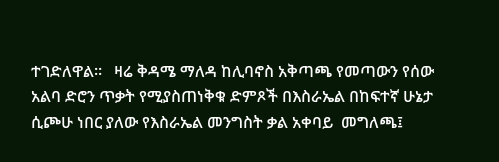ተገድለዋል።   ዛሬ ቅዳሜ ማለዳ ከሊባኖስ አቅጣጫ የመጣውን የሰው አልባ ድሮን ጥቃት የሚያስጠነቅቁ ድምጾች በእስራኤል በከፍተኛ ሁኔታ ሲጮሁ ነበር ያለው የእስራኤል መንግስት ቃል አቀባይ  መግለጫ፤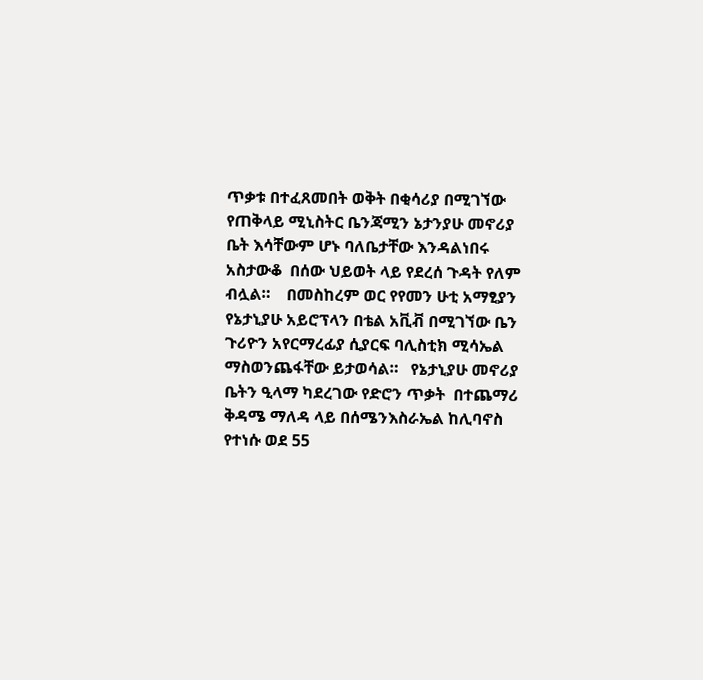ጥቃቱ በተፈጸመበት ወቅት በቂሳሪያ በሚገኘው የጠቅላይ ሚኒስትር ቤንጃሚን ኔታንያሁ መኖሪያ ቤት እሳቸውም ሆኑ ባለቤታቸው እንዳልነበሩ አስታውቆ  በሰው ህይወት ላይ የደረሰ ጉዳት የለም ብሏል።    በመስከረም ወር የየመን ሁቲ አማፂያን የኔታኒያሁ አይሮፕላን በቴል አቪቭ በሚገኘው ቤን ጉሪዮን አየርማረፊያ ሲያርፍ ባሊስቲክ ሚሳኤል ማስወንጨፋቸው ይታወሳል።   የኔታኒያሁ መኖሪያ ቤትን ዒላማ ካደረገው የድሮን ጥቃት  በተጨማሪ ቅዳሜ ማለዳ ላይ በሰሜንእስራኤል ከሊባኖስ የተነሱ ወደ 55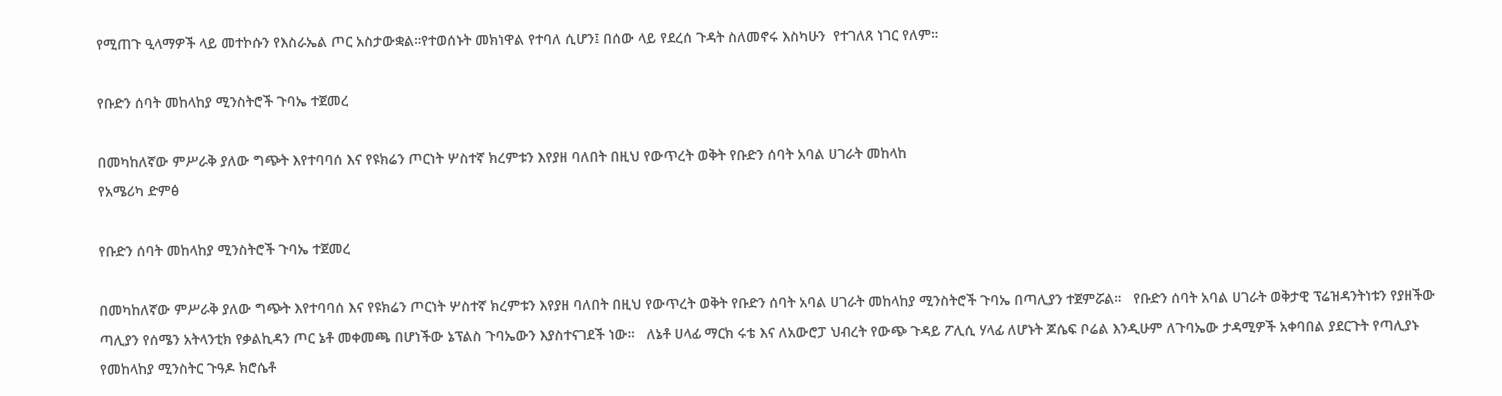የሚጠጉ ዒላማዎች ላይ መተኮሱን የእስራኤል ጦር አስታውቋል።የተወሰኑት መክነዋል የተባለ ሲሆን፤ በሰው ላይ የደረሰ ጉዳት ስለመኖሩ እስካሁን  የተገለጸ ነገር የለም።

የቡድን ሰባት መከላከያ ሚንስትሮች ጉባኤ ተጀመረ

በመካከለኛው ምሥራቅ ያለው ግጭት እየተባባሰ እና የዩክሬን ጦርነት ሦስተኛ ክረምቱን እየያዘ ባለበት በዚህ የውጥረት ወቅት የቡድን ሰባት አባል ሀገራት መከላከ
የአሜሪካ ድምፅ

የቡድን ሰባት መከላከያ ሚንስትሮች ጉባኤ ተጀመረ

በመካከለኛው ምሥራቅ ያለው ግጭት እየተባባሰ እና የዩክሬን ጦርነት ሦስተኛ ክረምቱን እየያዘ ባለበት በዚህ የውጥረት ወቅት የቡድን ሰባት አባል ሀገራት መከላከያ ሚንስትሮች ጉባኤ በጣሊያን ተጀምሯል።   የቡድን ሰባት አባል ሀገራት ወቅታዊ ፕሬዝዳንትነቱን የያዘችው ጣሊያን የሰሜን አትላንቲክ የቃልኪዳን ጦር ኔቶ መቀመጫ በሆነችው ኔፕልስ ጉባኤውን እያስተናገደች ነው።   ለኔቶ ሀላፊ ማርክ ሩቴ እና ለአውሮፓ ህብረት የውጭ ጉዳይ ፖሊሲ ሃላፊ ለሆኑት ጆሴፍ ቦሬል እንዲሁም ለጉባኤው ታዳሚዎች አቀባበል ያደርጉት የጣሊያኑ የመከላከያ ሚንስትር ጉዓዶ ክሮሴቶ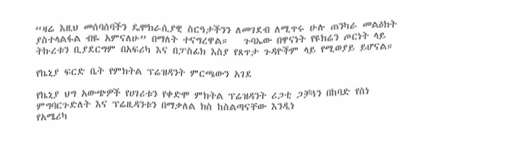“ዛሬ እዚህ መሰባሰባችን ዴሞክራሲያዊ ስርዓታችንን ለመገደብ ለሚጥሩ ሁሉ ጠንካራ መልዕክት ያስተላልፋል ብዬ አምናለሁ” በማለት ተናግረዋል።   ጉባኤው በዋናነት የዩክሬን ጦርነት ላይ ትኩረቱን ቢያደርግም በአፍሪካ እና በፓስፊክ እስያ የጸጥታ ጉዳዮችም ላይ የሚወያይ ይሆናል።

የኬኒያ ፍርድ ቤት የምክትል ፕሬዝዳንት ምርጫውን አገደ

የኬኒያ ህግ አውጭዎች የሀገሪቱን የቀድሞ ምክትል ፕሬዝዳንት ሪጋቲ ጋቻጓን በከባድ የስነ ምግባርጉድለት እና ፕሬዚዳንቱን በማቃለል ክስ ከስልጣናቸው እንዲነ
የአሜሪካ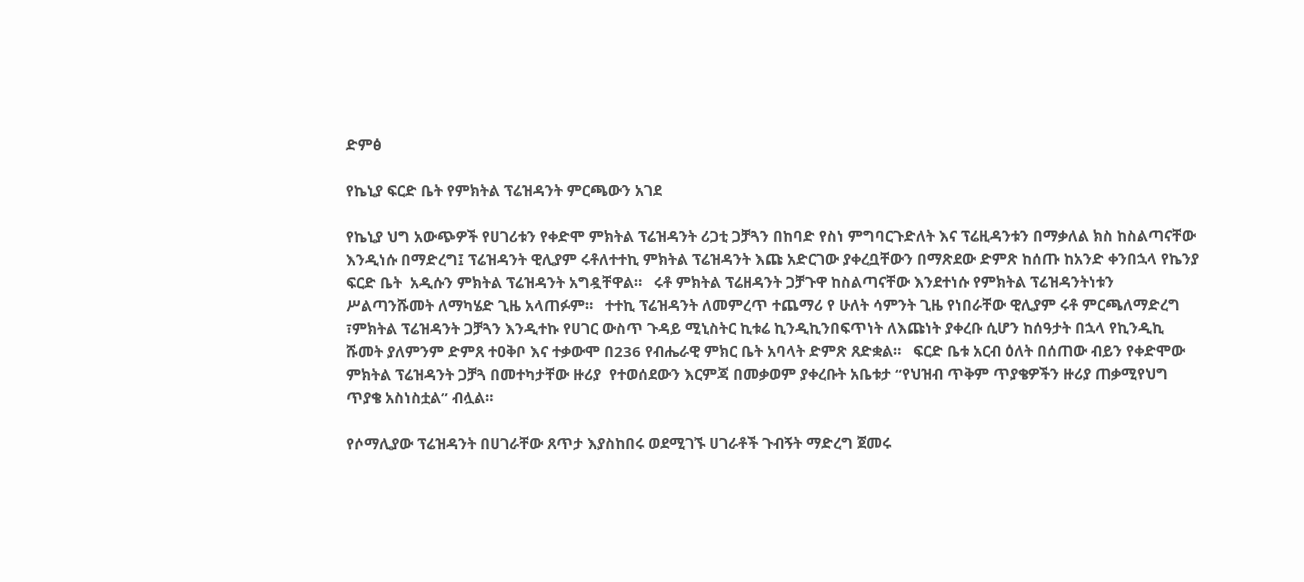ድምፅ

የኬኒያ ፍርድ ቤት የምክትል ፕሬዝዳንት ምርጫውን አገደ

የኬኒያ ህግ አውጭዎች የሀገሪቱን የቀድሞ ምክትል ፕሬዝዳንት ሪጋቲ ጋቻጓን በከባድ የስነ ምግባርጉድለት እና ፕሬዚዳንቱን በማቃለል ክስ ከስልጣናቸው እንዲነሱ በማድረግ፤ ፕሬዝዳንት ዊሊያም ሩቶለተተኪ ምክትል ፕሬዝዳንት እጩ አድርገው ያቀረቧቸውን በማጽደው ድምጽ ከሰጡ ከአንድ ቀንበኋላ የኬንያ ፍርድ ቤት  አዲሱን ምክትል ፕሬዝዳንት አግዷቸዋል።   ሩቶ ምክትል ፕሬዘዳንት ጋቻጉዋ ከስልጣናቸው እንደተነሱ የምክትል ፕሬዝዳንትነቱን ሥልጣንሹመት ለማካሄድ ጊዜ አላጠፉም።   ተተኪ ፕሬዝዳንት ለመምረጥ ተጨማሪ የ ሁለት ሳምንት ጊዜ የነበራቸው ዊሊያም ሩቶ ምርጫለማድረግ ፣ምክትል ፕሬዝዳንት ጋቻጓን እንዲተኩ የሀገር ውስጥ ጉዳይ ሚኒስትር ኪቱሬ ኪንዲኪንበፍጥነት ለእጩነት ያቀረቡ ሲሆን ከሰዓታት በኋላ የኪንዲኪ ሹመት ያለምንም ድምጸ ተዐቅቦ እና ተቃውሞ በ236 የብሔራዊ ምክር ቤት አባላት ድምጽ ጸድቋል።   ፍርድ ቤቱ አርብ ዕለት በሰጠው ብይን የቀድሞው ምክትል ፕሬዝዳንት ጋቻጓ በመተካታቸው ዙሪያ  የተወሰደውን እርምጃ በመቃወም ያቀረቡት አቤቱታ “የህዝብ ጥቅም ጥያቄዎችን ዙሪያ ጠቃሚየህግ ጥያቄ አስነስቷል” ብሏል።

የሶማሊያው ፕሬዝዳንት በሀገራቸው ጸጥታ እያስከበሩ ወደሚገኙ ሀገራቶች ጉብኝት ማድረግ ጀመሩ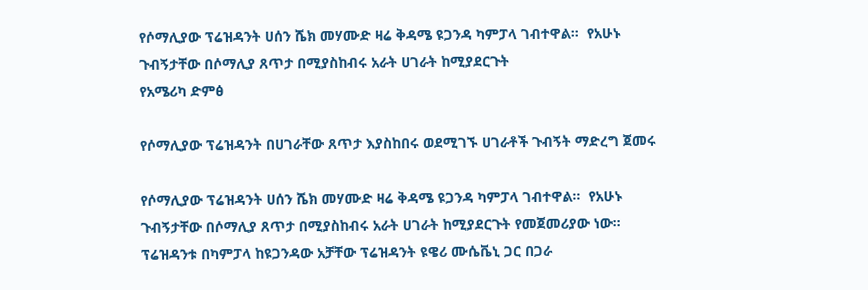የሶማሊያው ፕሬዝዳንት ሀሰን ሼክ መሃሙድ ዛሬ ቅዳሜ ዩጋንዳ ካምፓላ ገብተዋል።  የአሁኑ ጉብኝታቸው በሶማሊያ ጸጥታ በሚያስከብሩ አራት ሀገራት ከሚያደርጉት
የአሜሪካ ድምፅ

የሶማሊያው ፕሬዝዳንት በሀገራቸው ጸጥታ እያስከበሩ ወደሚገኙ ሀገራቶች ጉብኝት ማድረግ ጀመሩ

የሶማሊያው ፕሬዝዳንት ሀሰን ሼክ መሃሙድ ዛሬ ቅዳሜ ዩጋንዳ ካምፓላ ገብተዋል።  የአሁኑ ጉብኝታቸው በሶማሊያ ጸጥታ በሚያስከብሩ አራት ሀገራት ከሚያደርጉት የመጀመሪያው ነው።    ፕሬዝዳንቱ በካምፓላ ከዩጋንዳው አቻቸው ፕሬዝዳንት ዩዌሪ ሙሴቬኒ ጋር በጋራ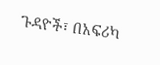ጉዳዮች፣ በአፍሪካ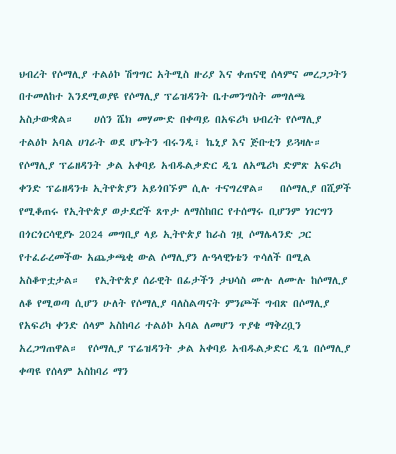ህብረት የሶማሊያ ተልዕኮ ሽግግር አትሚስ ዙሪያ እና ቀጠናዊ ሰላምና መረጋጋትን በተመለከተ እንደሚወያዩ የሶማሊያ ፕሬዝዳንት ቤተመንግስት መግለጫ አስታውቋል።    ሀሰን ሼክ መሃሙድ በቀጣይ በአፍሪካ ህብረት የሶማሊያ ተልዕኮ አባል ሀገራት ወደ ሆኑትን ብሩንዲ፣ ኬኒያ እና ጅቡቲን ይጓዛሉ። የሶማሊያ ፕሬዘዳንት ቃል አቀባይ አብዱልቃድር ዲጌ ለአሜሪካ ድምጽ አፍሪካ ቀንድ ፕሬዘዳንቱ ኢትዮጵያን አይጎበኙም ሲሉ ተናግረዋል።   በሶማሊያ በሺዎች የሚቆጠሩ የኢትዮጵያ ወታደሮች ጸጥታ ለማስከበር የተሰማሩ ቢሆንም ነገርግን በጎርጎርሳዊያኑ 2024 መግቢያ ላይ ኢትዮጵያ ከራስ ገዟ ሶማሌላንድ ጋር የተፈራረመችው አጨቃጫቂ ውል ሶማሊያን ሉዓላዊነቴን ጥሳለች በሚል አስቆጥቷታል።   የኢትዮጵያ ሰራዊት በፊታችን ታህሳስ ሙሉ ለሙሉ ከሶማሊያ ለቆ የሚወጣ ሲሆን ሁለት የሶማሊያ ባለስልጣናት ምንጮች ግብጽ በሶማሊያ የአፍሪካ ቀንድ ሰላም አስከባሪ ተልዕኮ አባል ለመሆን ጥያቄ ማቅረቧን አረጋግጠዋል።  የሶማሊያ ፕሬዝዳንት ቃል አቀባይ አብዱልቃድር ዲጌ በሶማሊያ ቀጣዩ የሰላም አስከባሪ ማን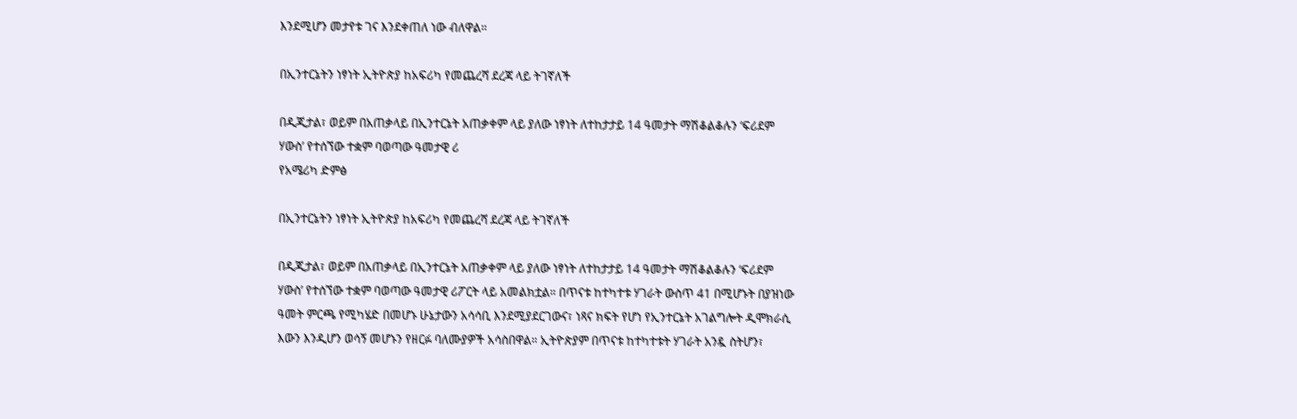እንደሚሆን መታየቱ ገና እንደቀጠለ ነው ብለዋል።

በኢንተርኔትን ነፃነት ኢትዮጵያ ከአፍሪካ የመጨረሻ ደረጃ ላይ ትገኛለች

በዲጂታል፣ ወይም በአጠቃላይ በኢንተርኔት አጠቃቀም ላይ ያለው ነፃነት ለተከታታይ 14 ዓመታት ማሽቆልቆሉን ‘ፍሪደም ሃውስ’ የተሰኘው ተቋም ባወጣው ዓመታዊ ሪ
የአሜሪካ ድምፅ

በኢንተርኔትን ነፃነት ኢትዮጵያ ከአፍሪካ የመጨረሻ ደረጃ ላይ ትገኛለች

በዲጂታል፣ ወይም በአጠቃላይ በኢንተርኔት አጠቃቀም ላይ ያለው ነፃነት ለተከታታይ 14 ዓመታት ማሽቆልቆሉን ‘ፍሪደም ሃውስ’ የተሰኘው ተቋም ባወጣው ዓመታዊ ሪፖርት ላይ አመልክቷል። በጥናቱ ከተካተቱ ሃገራት ውስጥ 41 በሚሆኑት በያዝነው ዓመት ምርጫ የሚካሄድ በመሆኑ ሁኔታውን አሳሳቢ እንደሚያደርገውና፣ ነጻና ክፍት የሆነ የኢንተርኔት አገልግሎት ዲሞክራሲ እውን እንዲሆን ወሳኝ መሆኑን የዘርፉ ባለሙያዎች አሳስበዋል። ኢትዮጵያም በጥናቱ ከተካተቱት ሃገራት አንዷ ስትሆን፣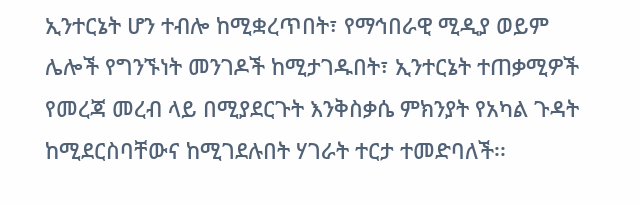ኢንተርኔት ሆን ተብሎ ከሚቋረጥበት፣ የማኅበራዊ ሚዲያ ወይም ሌሎች የግንኙነት መንገዶች ከሚታገዱበት፣ ኢንተርኔት ተጠቃሚዎች የመረጃ መረብ ላይ በሚያደርጉት እንቅስቃሴ ምክንያት የአካል ጉዳት ከሚደርስባቸውና ከሚገደሉበት ሃገራት ተርታ ተመድባለች፡፡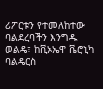ሪፖርቱን የተመለከተው ባልደረባችን እንግዱ ወልዴ፣ ከቪኦኤዋ ቬሮኒካ ባልዴርስ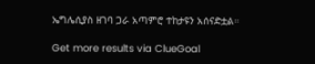ኤግሌሲያስ ዘገባ ጋራ አጣምሮ ተከታዩን አሰናድቷል።

Get more results via ClueGoal